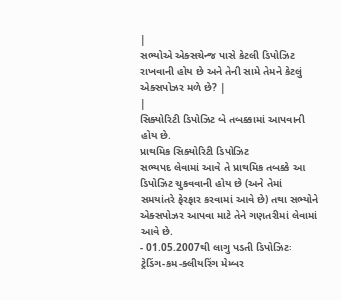|
સભ્યોએ એક્સચેન્જ પાસે કેટલી ડિપોઝિટ રાખવાની હોય છે અને તેની સામે તેમને કેટલું એક્સપોઝર મળે છે? |
|
સિક્યોરિટી ડિપોઝિટ બે તબક્કામાં આપવાની હોય છે.
પ્રાથમિક સિક્યોરિટી ડિપોઝિટ
સભ્યપદ લેવામાં આવે તે પ્રાથમિક તબક્કે આ ડિપોઝિટ ચુકવવાની હોય છે (અને તેમાં સમયાંતરે ફેરફાર કરવામાં આવે છે) તથા સભ્યોને એક્સપોઝર આપવા માટે તેને ગણતરીમાં લેવામાં આવે છે.
- 01.05.2007થી લાગુ પડતી ડિપોઝિટઃ ટ્રેડિંગ-કમ-ક્લીયરિંગ મેમ્બર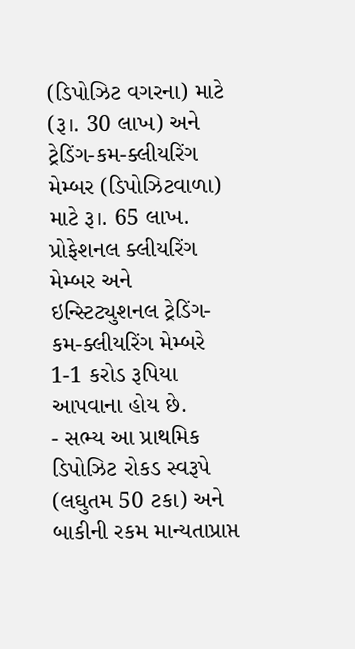(ડિપોઝિટ વગરના) માટે (રૂ।. 30 લાખ) અને ટ્રેડિંગ-કમ-ક્લીયરિંગ મેમ્બર (ડિપોઝિટવાળા) માટે રૂ।. 65 લાખ. પ્રોફેશનલ ક્લીયરિંગ મેમ્બર અને ઇન્સ્ટિટ્યુશનલ ટ્રેડિંગ-કમ-ક્લીયરિંગ મેમ્બરે 1-1 કરોડ રૂપિયા આપવાના હોય છે.
- સભ્ય આ પ્રાથમિક ડિપોઝિટ રોકડ સ્વરૂપે (લઘુતમ 50 ટકા) અને બાકીની રકમ માન્યતાપ્રાપ્ત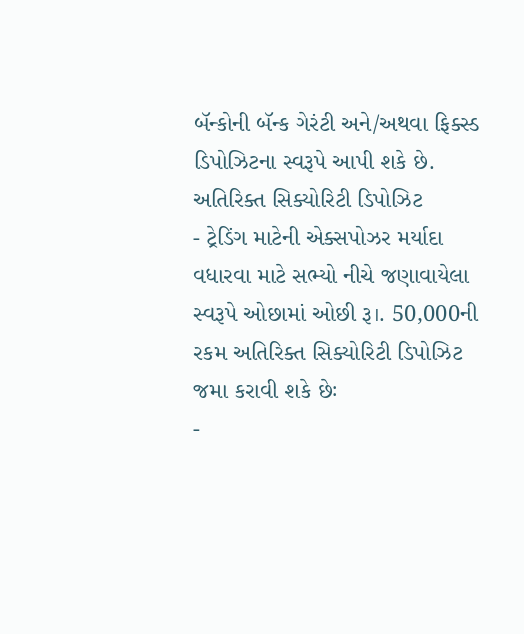બૅન્કોની બૅન્ક ગેરંટી અને/અથવા ફિક્સ્ડ ડિપોઝિટના સ્વરૂપે આપી શકે છે.
અતિરિક્ત સિક્યોરિટી ડિપોઝિટ
- ટ્રેડિંગ માટેની એક્સપોઝર મર્યાદા વધારવા માટે સભ્યો નીચે જણાવાયેલા સ્વરૂપે ઓછામાં ઓછી રૂ।. 50,000ની રકમ અતિરિક્ત સિક્યોરિટી ડિપોઝિટ જમા કરાવી શકે છેઃ
-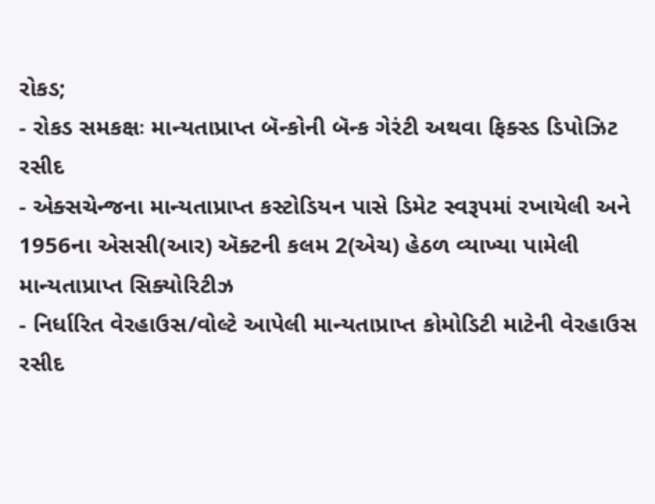રોકડ;
- રોકડ સમકક્ષઃ માન્યતાપ્રાપ્ત બૅન્કોની બૅન્ક ગેરંટી અથવા ફિક્સ્ડ ડિપોઝિટ રસીદ
- એક્સચેન્જના માન્યતાપ્રાપ્ત કસ્ટોડિયન પાસે ડિમેટ સ્વરૂપમાં રખાયેલી અને 1956ના એસસી(આર) ઍક્ટની કલમ 2(એચ) હેઠળ વ્યાખ્યા પામેલી માન્યતાપ્રાપ્ત સિક્યોરિટીઝ
- નિર્ધારિત વેરહાઉસ/વોલ્ટે આપેલી માન્યતાપ્રાપ્ત કોમોડિટી માટેની વેરહાઉસ રસીદ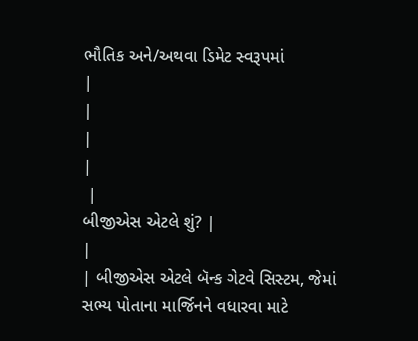ભૌતિક અને/અથવા ડિમેટ સ્વરૂપમાં
|
|
|
|
 |
બીજીએસ એટલે શું? |
|
| બીજીએસ એટલે બૅન્ક ગેટવે સિસ્ટમ, જેમાં સભ્ય પોતાના માર્જિનને વધારવા માટે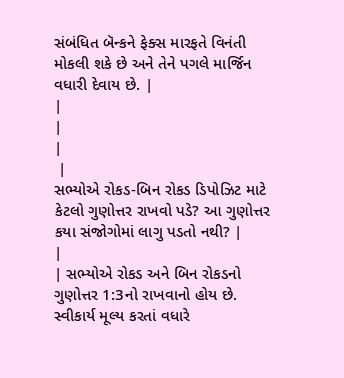સંબંધિત બૅન્કને ફેક્સ મારફતે વિનંતી મોકલી શકે છે અને તેને પગલે માર્જિન વધારી દેવાય છે. |
|
|
|
 |
સભ્યોએ રોકડ-બિન રોકડ ડિપોઝિટ માટે કેટલો ગુણોત્તર રાખવો પડે? આ ગુણોત્તર કયા સંજોગોમાં લાગુ પડતો નથી? |
|
| સભ્યોએ રોકડ અને બિન રોકડનો ગુણોત્તર 1:3નો રાખવાનો હોય છે. સ્વીકાર્ય મૂલ્ય કરતાં વધારે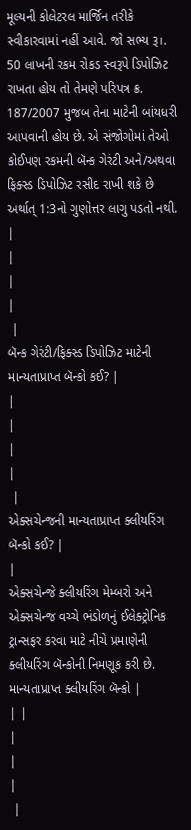મૂલ્યની કોલેટરલ માર્જિન તરીકે સ્વીકારવામાં નહીં આવે. જો સભ્ય રૂ।. 50 લાખની રકમ રોકડ સ્વરૂપે ડિપોઝિટ રાખતા હોય તો તેમણે પરિપત્ર ક્ર. 187/2007 મુજબ તેના માટેની બાંયધરી આપવાની હોય છે. એ સંજોગોમાં તેઓ કોઈપણ રકમની બૅન્ક ગેરંટી અને/અથવા ફિક્સ્ડ ડિપોઝિટ રસીદ રાખી શકે છે અર્થાત્ 1:3નો ગુણોત્તર લાગુ પડતો નથી. |
|
|
|
 |
બૅન્ક ગેરંટી/ફિક્સ્ડ ડિપોઝિટ માટેની માન્યતાપ્રાપ્ત બૅન્કો કઈ? |
|
|
|
|
 |
એક્સચેન્જની માન્યતાપ્રાપ્ત ક્લીયરિંગ બૅન્કો કઈ? |
|
એક્સચેન્જે ક્લીયરિંગ મેમ્બરો અને એક્સચેન્જ વચ્ચે ભંડોળનું ઈલેક્ટ્રોનિક ટ્રાન્સફર કરવા માટે નીચે પ્રમાણેની ક્લીયરિંગ બૅન્કોની નિમણૂક કરી છે.
માન્યતાપ્રાપ્ત ક્લીયરિંગ બૅન્કો |
| |
|
|
|
 |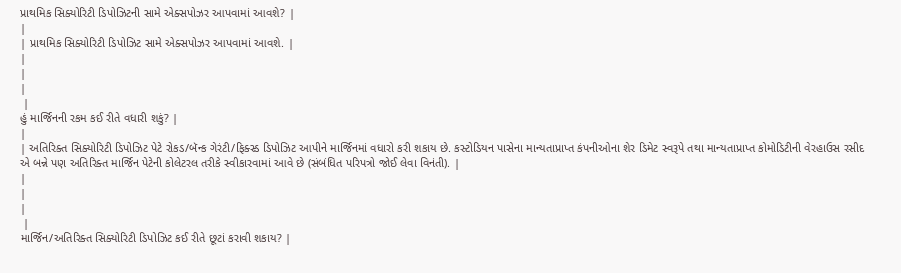પ્રાથમિક સિક્યોરિટી ડિપોઝિટની સામે એક્સપોઝર આપવામાં આવશે? |
|
| પ્રાથમિક સિક્યોરિટી ડિપોઝિટ સામે એક્સપોઝર આપવામાં આવશે. |
|
|
|
 |
હું માર્જિનની રકમ કઈ રીતે વધારી શકું? |
|
| અતિરિક્ત સિક્યોરિટી ડિપોઝિટ પેટે રોકડ/બૅન્ક ગેરંટી/ફિક્સ્ડ ડિપોઝિટ આપીને માર્જિનમાં વધારો કરી શકાય છે. કસ્ટોડિયન પાસેના માન્યતાપ્રાપ્ત કંપનીઓના શેર ડિમેટ સ્વરૂપે તથા માન્યતાપ્રાપ્ત કોમોડિટીની વેરહાઉસ રસીદ એ બન્ને પણ અતિરિક્ત માર્જિન પેટેની કોલેટરલ તરીકે સ્વીકારવામાં આવે છે (સંબંધિત પરિપત્રો જોઈ લેવા વિનંતી). |
|
|
|
 |
માર્જિન/અતિરિક્ત સિક્યોરિટી ડિપોઝિટ કઈ રીતે છૂટાં કરાવી શકાય? |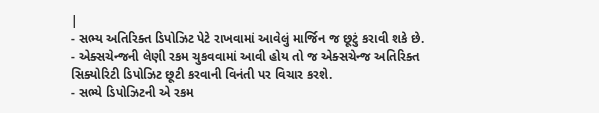|
- સભ્ય અતિરિક્ત ડિપોઝિટ પેટે રાખવામાં આવેલું માર્જિન જ છૂટું કરાવી શકે છે.
- એક્સચેન્જની લેણી રકમ ચુકવવામાં આવી હોય તો જ એક્સચેન્જ અતિરિક્ત સિક્યોરિટી ડિપોઝિટ છૂટી કરવાની વિનંતી પર વિચાર કરશે.
- સભ્યે ડિપોઝિટની એ રકમ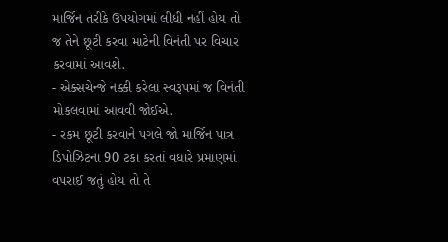માર્જિન તરીકે ઉપયોગમાં લીધી નહીં હોય તો જ તેને છૂટી કરવા માટેની વિનંતી પર વિચાર કરવામાં આવશે.
- એક્સચેન્જે નક્કી કરેલા સ્વરૂપમાં જ વિનંતી મોકલવામાં આવવી જોઈએ.
- રકમ છૂટી કરવાને પગલે જો માર્જિન પાત્ર ડિપોઝિટના 90 ટકા કરતાં વધારે પ્રમાણમાં વપરાઈ જતું હોય તો તે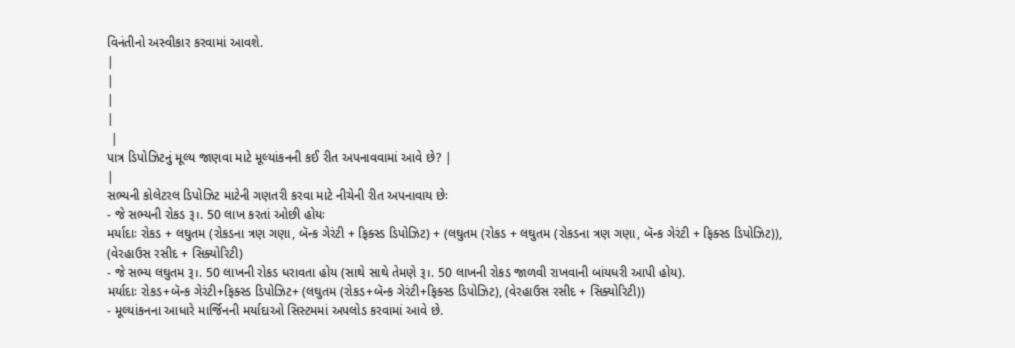વિનંતીનો અસ્વીકાર કરવામાં આવશે.
|
|
|
|
 |
પાત્ર ડિપોઝિટનું મૂલ્ય જાણવા માટે મૂલ્યાંકનની કઈ રીત અપનાવવામાં આવે છે? |
|
સભ્યની કોલેટરલ ડિપોઝિટ માટેની ગણતરી કરવા માટે નીચેની રીત અપનાવાય છેઃ
- જે સભ્યની રોકડ રૂ।. 50 લાખ કરતાં ઓછી હોયઃ
મર્યાદાઃ રોકડ + લઘુતમ (રોકડના ત્રણ ગણા, બૅન્ક ગેરંટી + ફિક્સ્ડ ડિપોઝિટ) + (લઘુતમ (રોકડ + લઘુતમ (રોકડના ત્રણ ગણા, બૅન્ક ગેરંટી + ફિક્સ્ડ ડિપોઝિટ)), (વેરહાઉસ રસીદ + સિક્યોરિટી)
- જે સભ્ય લઘુતમ રૂ।. 50 લાખની રોકડ ધરાવતા હોય (સાથે સાથે તેમણે રૂ।. 50 લાખની રોકડ જાળવી રાખવાની બાંયધરી આપી હોય).
મર્યાદાઃ રોકડ+બૅન્ક ગેરંટી+ફિક્સ્ડ ડિપોઝિટ+ (લઘુતમ (રોકડ+બૅન્ક ગેરંટી+ફિક્સ્ડ ડિપોઝિટ), (વેરહાઉસ રસીદ + સિક્યોરિટી))
- મૂલ્યાંકનના આધારે માર્જિનની મર્યાદાઓ સિસ્ટમમાં અપલોડ કરવામાં આવે છે.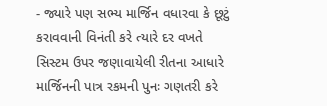- જ્યારે પણ સભ્ય માર્જિન વધારવા કે છૂટું કરાવવાની વિનંતી કરે ત્યારે દર વખતે સિસ્ટમ ઉપર જણાવાયેલી રીતના આધારે માર્જિનની પાત્ર રકમની પુનઃ ગણતરી કરે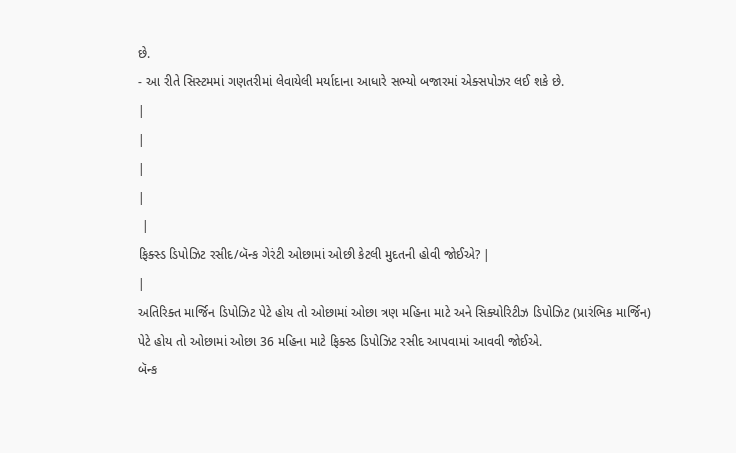છે.
- આ રીતે સિસ્ટમમાં ગણતરીમાં લેવાયેલી મર્યાદાના આધારે સભ્યો બજારમાં એક્સપોઝર લઈ શકે છે.
|
|
|
|
 |
ફિક્સ્ડ ડિપોઝિટ રસીદ/બૅન્ક ગેરંટી ઓછામાં ઓછી કેટલી મુદતની હોવી જોઈએ? |
|
અતિરિક્ત માર્જિન ડિપોઝિટ પેટે હોય તો ઓછામાં ઓછા ત્રણ મહિના માટે અને સિક્યોરિટીઝ ડિપોઝિટ (પ્રારંભિક માર્જિન) પેટે હોય તો ઓછામાં ઓછા 36 મહિના માટે ફિક્સ્ડ ડિપોઝિટ રસીદ આપવામાં આવવી જોઈએ.
બૅન્ક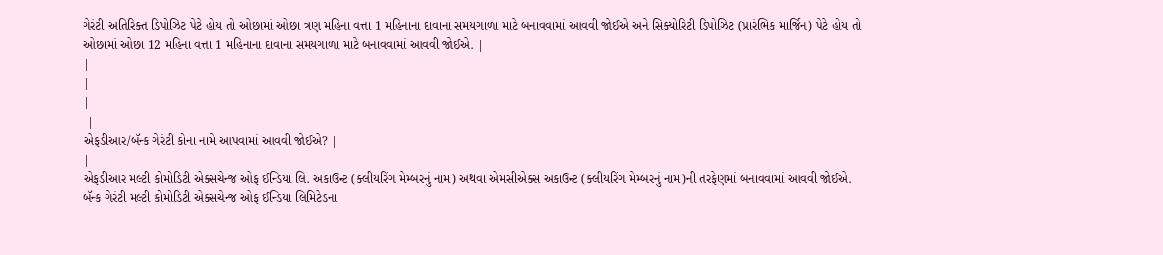ગેરંટી અતિરિક્ત ડિપોઝિટ પેટે હોય તો ઓછામાં ઓછા ત્રણ મહિના વત્તા 1 મહિનાના દાવાના સમયગાળા માટે બનાવવામાં આવવી જોઈએ અને સિક્યોરિટી ડિપોઝિટ (પ્રારંભિક માર્જિન) પેટે હોય તો ઓછામાં ઓછા 12 મહિના વત્તા 1 મહિનાના દાવાના સમયગાળા માટે બનાવવામાં આવવી જોઈએ. |
|
|
|
 |
એફડીઆર/બૅન્ક ગેરંટી કોના નામે આપવામાં આવવી જોઈએ? |
|
એફડીઆર મલ્ટી કોમોડિટી એક્સચેન્જ ઓફ ઈન્ડિયા લિ. અકાઉન્ટ (ક્લીયરિંગ મેમ્બરનું નામ) અથવા એમસીએક્સ અકાઉન્ટ (ક્લીયરિંગ મેમ્બરનું નામ)ની તરફેણમાં બનાવવામાં આવવી જોઈએ.
બૅન્ક ગેરંટી મલ્ટી કોમોડિટી એક્સચેન્જ ઓફ ઈન્ડિયા લિમિટેડના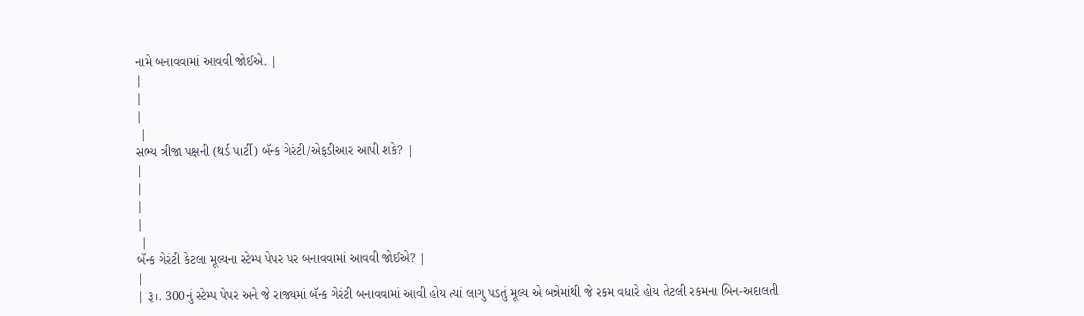નામે બનાવવામાં આવવી જોઈએ. |
|
|
|
 |
સભ્ય ત્રીજા પક્ષની (થર્ડ પાર્ટી) બૅન્ક ગેરંટી/એફડીઆર આપી શકે? |
|
|
|
|
 |
બૅન્ક ગેરંટી કેટલા મૂલ્યના સ્ટેમ્પ પેપર પર બનાવવામાં આવવી જોઈએ? |
|
| રૂ।. 300નું સ્ટેમ્પ પેપર અને જે રાજ્યમાં બૅન્ક ગેરંટી બનાવવામાં આવી હોય ત્યાં લાગુ પડતું મૂલ્ય એ બન્નેમાંથી જે રકમ વધારે હોય તેટલી રકમના બિન-અદાલતી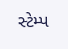સ્ટેમ્પ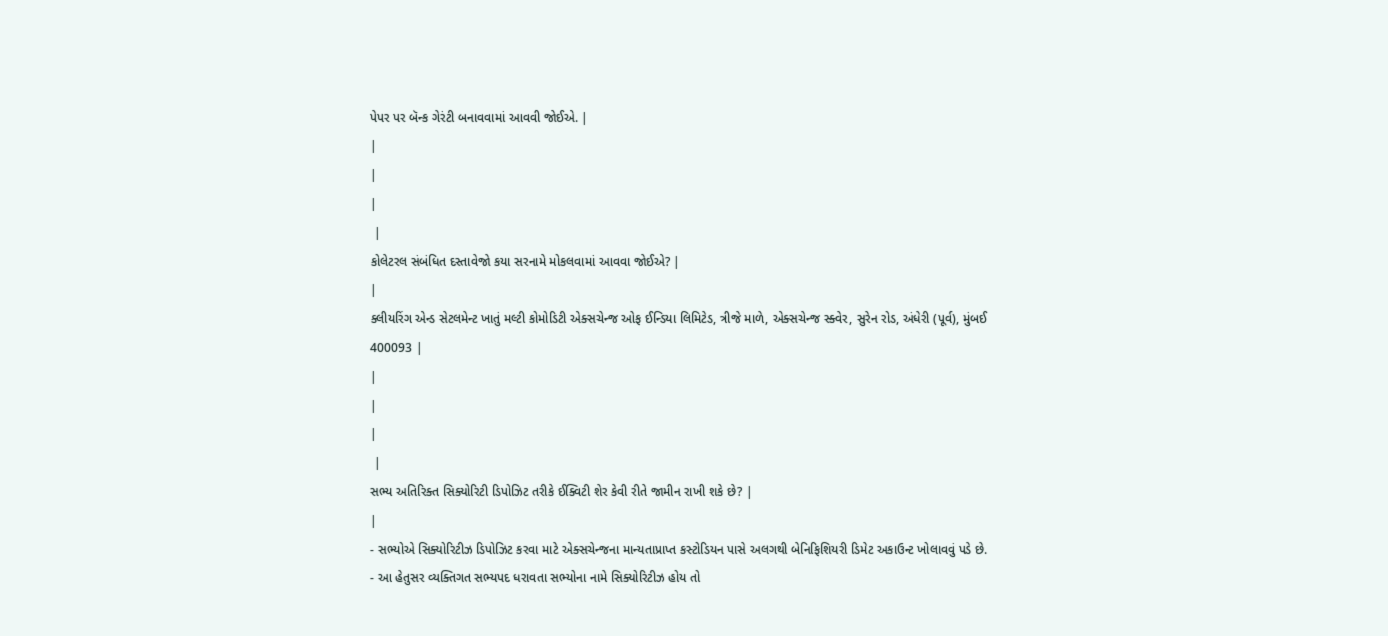પેપર પર બૅન્ક ગેરંટી બનાવવામાં આવવી જોઈએ. |
|
|
|
 |
કોલેટરલ સંબંધિત દસ્તાવેજો કયા સરનામે મોકલવામાં આવવા જોઈએ? |
|
ક્લીયરિંગ એન્ડ સેટલમેન્ટ ખાતું મલ્ટી કોમોડિટી એક્સચેન્જ ઓફ ઈન્ડિયા લિમિટેડ, ત્રીજે માળે, એક્સચેન્જ સ્ક્વેર, સુરેન રોડ, અંધેરી (પૂર્વ), મુંબઈ 400093 |
|
|
|
 |
સભ્ય અતિરિક્ત સિક્યોરિટી ડિપોઝિટ તરીકે ઈક્વિટી શેર કેવી રીતે જામીન રાખી શકે છે? |
|
- સભ્યોએ સિક્યોરિટીઝ ડિપોઝિટ કરવા માટે એક્સચેન્જના માન્યતાપ્રાપ્ત કસ્ટોડિયન પાસે અલગથી બેનિફિશિયરી ડિમેટ અકાઉન્ટ ખોલાવવું પડે છે.
- આ હેતુસર વ્યક્તિગત સભ્યપદ ધરાવતા સભ્યોના નામે સિક્યોરિટીઝ હોય તો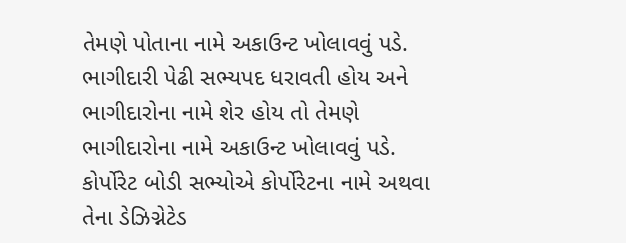તેમણે પોતાના નામે અકાઉન્ટ ખોલાવવું પડે. ભાગીદારી પેઢી સભ્યપદ ધરાવતી હોય અને ભાગીદારોના નામે શેર હોય તો તેમણે ભાગીદારોના નામે અકાઉન્ટ ખોલાવવું પડે. કોર્પોરેટ બોડી સભ્યોએ કોર્પોરેટના નામે અથવા તેના ડેઝિગ્નેટેડ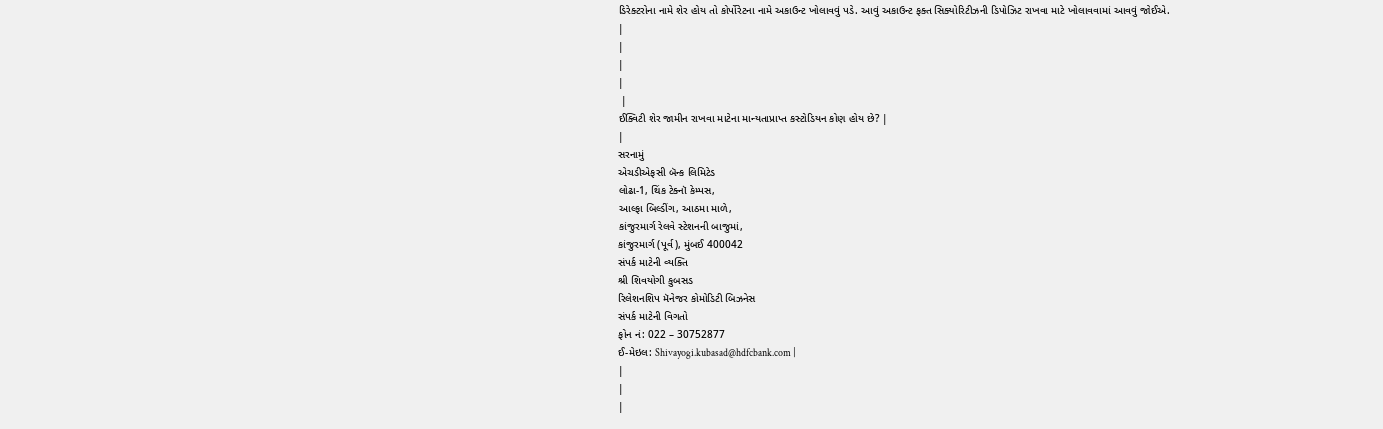ડિરેક્ટરોના નામે શેર હોય તો કોર્પોરેટના નામે અકાઉન્ટ ખોલાવવું પડે. આવું અકાઉન્ટ ફક્ત સિક્યોરિટીઝની ડિપોઝિટ રાખવા માટે ખોલાવવામાં આવવું જોઈએ.
|
|
|
|
 |
ઈક્વિટી શેર જામીન રાખવા માટેના માન્યતાપ્રાપ્ત કસ્ટોડિયન કોણ હોય છે? |
|
સરનામું
એચડીએફસી બૅન્ક લિમિટેડ
લોઢા-1, થિંક ટેક્નૉ કેમ્પસ,
આલ્ફા બિલ્ડીંગ, આઠમા માળે,
કાંજુરમાર્ગ રેલવે સ્ટેશનની બાજુમાં,
કાંજુરમાર્ગ (પૂર્વ), મુંબઈ 400042
સંપર્ક માટેની વ્યક્તિ
શ્રી શિવયોગી કુબસડ
રિલેશનશિપ મૅનેજર કોમોડિટી બિઝનેસ
સંપર્ક માટેની વિગતો
ફોન નં: 022 – 30752877
ઈ-મેઇલ: Shivayogi.kubasad@hdfcbank.com |
|
|
|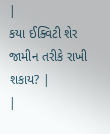|
કયા ઈક્વિટી શેર જામીન તરીકે રાખી શકાય? |
|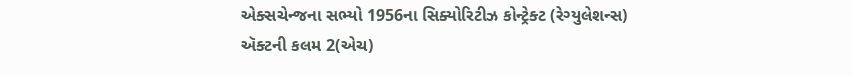એક્સચેન્જના સભ્યો 1956ના સિક્યોરિટીઝ કોન્ટ્રેક્ટ (રેગ્યુલેશન્સ) ઍક્ટની કલમ 2(એચ)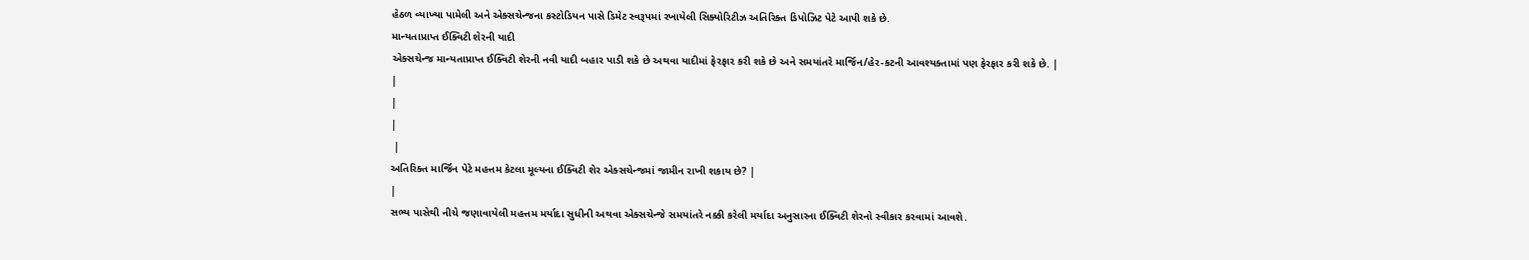હેઠળ વ્યાખ્યા પામેલી અને એક્સચેન્જના કસ્ટોડિયન પાસે ડિમેટ સ્વરૂપમાં રખાયેલી સિક્યોરિટીઝ અતિરિક્ત ડિપોઝિટ પેટે આપી શકે છે.
માન્યતાપ્રાપ્ત ઈક્વિટી શેરની યાદી
એક્સચેન્જ માન્યતાપ્રાપ્ત ઈક્વિટી શેરની નવી યાદી બહાર પાડી શકે છે અથવા યાદીમાં ફેરફાર કરી શકે છે અને સમયાંતરે માર્જિન/હેર-કટની આવશ્યક્તામાં પણ ફેરફાર કરી શકે છે. |
|
|
|
 |
અતિરિક્ત માર્જિન પેટે મહત્તમ કેટલા મૂલ્યના ઈક્વિટી શેર એક્સચેન્જમાં જામીન રાખી શકાય છે? |
|
સભ્ય પાસેથી નીચે જણાવાયેલી મહત્તમ મર્યાદા સુધીની અથવા એક્સચેન્જે સમયાંતરે નક્કી કરેલી મર્યાદા અનુસારના ઈક્વિટી શેરનો સ્વીકાર કરવામાં આવશે.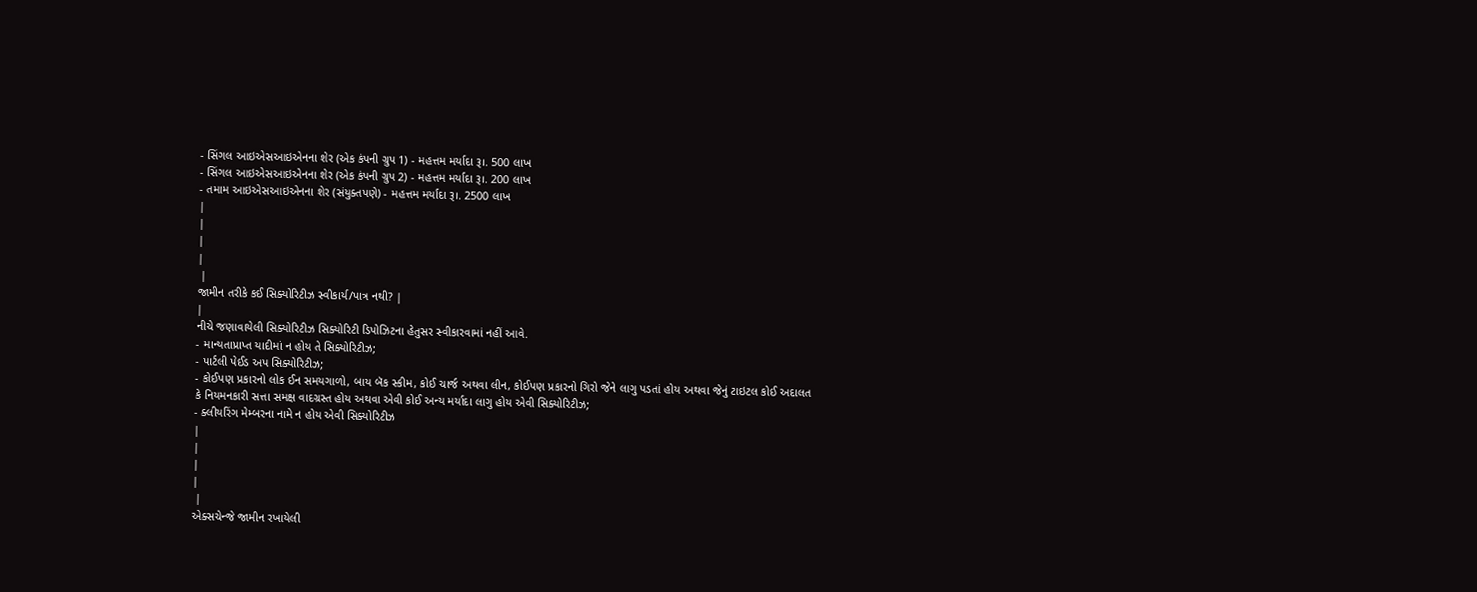- સિંગલ આઇએસઆઇએનના શેર (એક કંપની ગ્રુપ 1) - મહત્તમ મર્યાદા રૂ।. 500 લાખ
- સિંગલ આઇએસઆઇએનના શેર (એક કંપની ગ્રુપ 2) - મહત્તમ મર્યાદા રૂ।. 200 લાખ
- તમામ આઇએસઆઇએનના શેર (સંયુક્તપણે) - મહત્તમ મર્યાદા રૂ।. 2500 લાખ
|
|
|
|
 |
જામીન તરીકે કઈ સિક્યોરિટીઝ સ્વીકાર્ય/પાત્ર નથી? |
|
નીચે જણાવાયેલી સિક્યોરિટીઝ સિક્યોરિટી ડિપોઝિટના હેતુસર સ્વીકારવામાં નહીં આવે.
- માન્યતાપ્રાપ્ત યાદીમાં ન હોય તે સિક્યોરિટીઝ;
- પાર્ટલી પેઈડ અપ સિક્યોરિટીઝ;
- કોઈપણ પ્રકારનો લોક ઈન સમયગાળો, બાય બૅક સ્કીમ, કોઈ ચાર્જ અથવા લીન, કોઈપણ પ્રકારનો ગિરો જેને લાગુ પડતાં હોય અથવા જેનું ટાઇટલ કોઈ અદાલત કે નિયમનકારી સત્તા સમક્ષ વાદગ્રસ્ત હોય અથવા એવી કોઈ અન્ય મર્યાદા લાગુ હોય એવી સિક્યોરિટીઝ;
- ક્લીયરિંગ મેમ્બરના નામે ન હોય એવી સિક્યોરિટીઝ
|
|
|
|
 |
એક્સચેન્જે જામીન રખાયેલી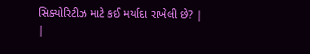સિક્યોરિટીઝ માટે કઈ મર્યાદા રાખેલી છે? |
|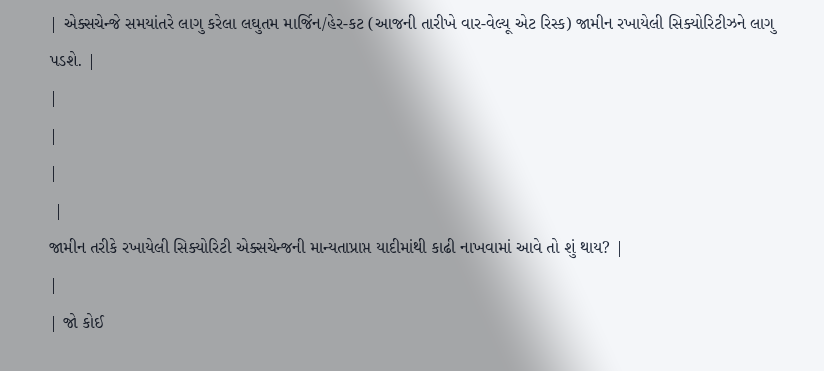| એક્સચેન્જે સમયાંતરે લાગુ કરેલા લઘુતમ માર્જિન/હેર-કટ (આજની તારીખે વાર-વેલ્યૂ એટ રિસ્ક) જામીન રખાયેલી સિક્યોરિટીઝને લાગુ પડશે. |
|
|
|
 |
જામીન તરીકે રખાયેલી સિક્યોરિટી એક્સચેન્જની માન્યતાપ્રાપ્ત યાદીમાંથી કાઢી નાખવામાં આવે તો શું થાય? |
|
| જો કોઈ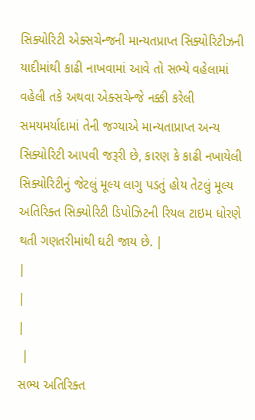સિક્યોરિટી એક્સચેન્જની માન્યતપ્રાપ્ત સિક્યોરિટીઝની યાદીમાંથી કાઢી નાખવામાં આવે તો સભ્યે વહેલામાં વહેલી તકે અથવા એક્સચેન્જે નક્કી કરેલી સમયમર્યાદામાં તેની જગ્યાએ માન્યતાપ્રાપ્ત અન્ય સિક્યોરિટી આપવી જરૂરી છે, કારણ કે કાઢી નખાયેલી સિક્યોરિટીનું જેટલું મૂલ્ય લાગુ પડતું હોય તેટલું મૂલ્ય અતિરિક્ત સિક્યોરિટી ડિપોઝિટની રિયલ ટાઇમ ધોરણે થતી ગણતરીમાંથી ઘટી જાય છે. |
|
|
|
 |
સભ્ય અતિરિક્ત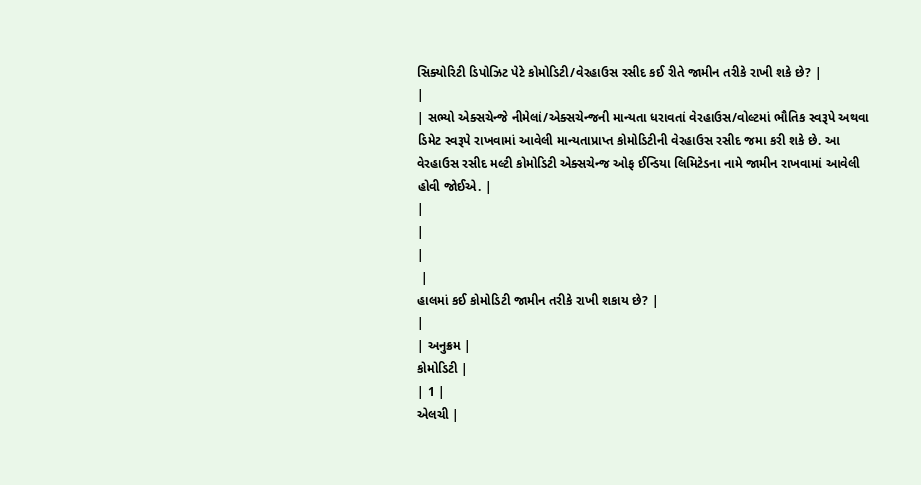સિક્યોરિટી ડિપોઝિટ પેટે કોમોડિટી/વેરહાઉસ રસીદ કઈ રીતે જામીન તરીકે રાખી શકે છે? |
|
| સભ્યો એક્સચેન્જે નીમેલાં/એક્સચેન્જની માન્યતા ધરાવતાં વેરહાઉસ/વોલ્ટમાં ભૌતિક સ્વરૂપે અથવા ડિમેટ સ્વરૂપે રાખવામાં આવેલી માન્યતાપ્રાપ્ત કોમોડિટીની વેરહાઉસ રસીદ જમા કરી શકે છે. આ વેરહાઉસ રસીદ મલ્ટી કોમોડિટી એક્સચેન્જ ઓફ ઈન્ડિયા લિમિટેડના નામે જામીન રાખવામાં આવેલી હોવી જોઈએ. |
|
|
|
 |
હાલમાં કઈ કોમોડિટી જામીન તરીકે રાખી શકાય છે? |
|
| અનુક્રમ |
કોમોડિટી |
| 1 |
એલચી |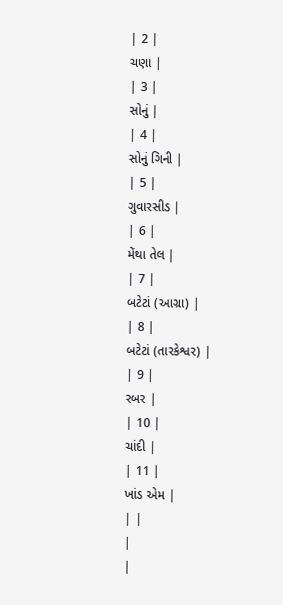| 2 |
ચણા |
| 3 |
સોનું |
| 4 |
સોનું ગિની |
| 5 |
ગુવારસીડ |
| 6 |
મેંથા તેલ |
| 7 |
બટેટાં (આગ્રા) |
| 8 |
બટેટાં (તારકેશ્વર) |
| 9 |
રબર |
| 10 |
ચાંદી |
| 11 |
ખાંડ એમ |
| |
|
|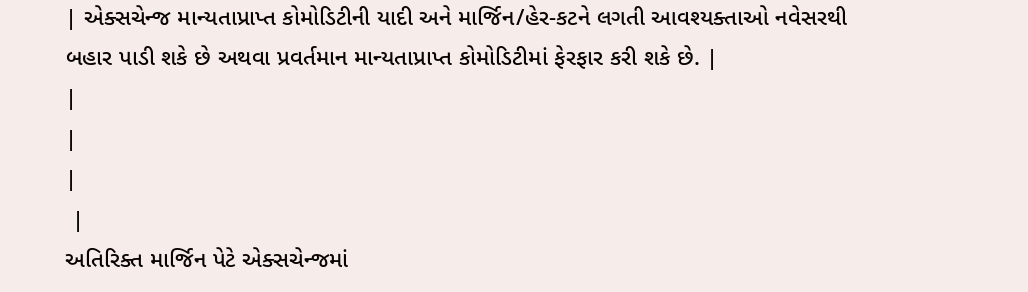| એક્સચેન્જ માન્યતાપ્રાપ્ત કોમોડિટીની યાદી અને માર્જિન/હેર-કટને લગતી આવશ્યક્તાઓ નવેસરથી બહાર પાડી શકે છે અથવા પ્રવર્તમાન માન્યતાપ્રાપ્ત કોમોડિટીમાં ફેરફાર કરી શકે છે. |
|
|
|
 |
અતિરિક્ત માર્જિન પેટે એક્સચેન્જમાં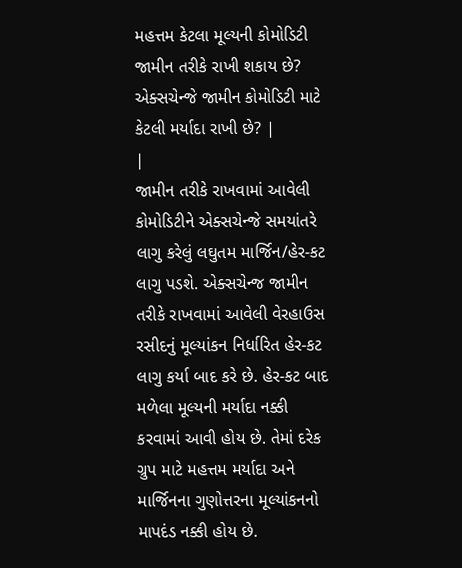મહત્તમ કેટલા મૂલ્યની કોમોડિટી જામીન તરીકે રાખી શકાય છે? એક્સચેન્જે જામીન કોમોડિટી માટે કેટલી મર્યાદા રાખી છે? |
|
જામીન તરીકે રાખવામાં આવેલી કોમોડિટીને એક્સચેન્જે સમયાંતરે લાગુ કરેલું લઘુતમ માર્જિન/હેર-કટ લાગુ પડશે. એક્સચેન્જ જામીન તરીકે રાખવામાં આવેલી વેરહાઉસ રસીદનું મૂલ્યાંકન નિર્ધારિત હેર-કટ લાગુ કર્યા બાદ કરે છે. હેર-કટ બાદ મળેલા મૂલ્યની મર્યાદા નક્કી કરવામાં આવી હોય છે. તેમાં દરેક ગ્રુપ માટે મહત્તમ મર્યાદા અને માર્જિનના ગુણોત્તરના મૂલ્યાંકનનો માપદંડ નક્કી હોય છે.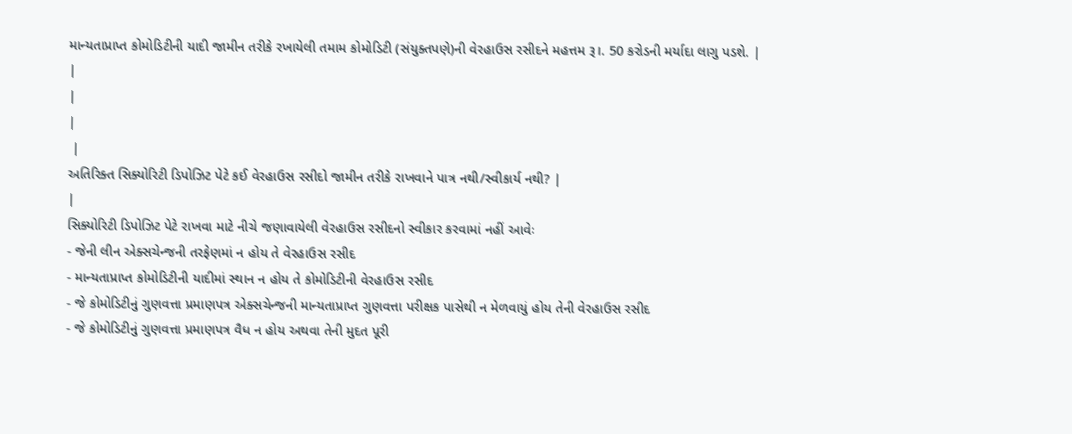માન્યતાપ્રાપ્ત કોમોડિટીની યાદી જામીન તરીકે રખાયેલી તમામ કોમોડિટી (સંયુક્તપણે)ની વેરહાઉસ રસીદને મહત્તમ રૂ।. 50 કરોડની મર્યાદા લાગુ પડશે. |
|
|
|
 |
અતિરિક્ત સિક્યોરિટી ડિપોઝિટ પેટે કઈ વેરહાઉસ રસીદો જામીન તરીકે રાખવાને પાત્ર નથી/સ્વીકાર્ય નથી? |
|
સિક્યોરિટી ડિપોઝિટ પેટે રાખવા માટે નીચે જણાવાયેલી વેરહાઉસ રસીદનો સ્વીકાર કરવામાં નહીં આવેઃ
- જેની લીન એક્સચેન્જની તરફેણમાં ન હોય તે વેરહાઉસ રસીદ
- માન્યતાપ્રાપ્ત કોમોડિટીની યાદીમાં સ્થાન ન હોય તે કોમોડિટીની વેરહાઉસ રસીદ
- જે કોમોડિટીનું ગુણવત્તા પ્રમાણપત્ર એક્સચેન્જની માન્યતાપ્રાપ્ત ગુણવત્તા પરીક્ષક પાસેથી ન મેળવાયું હોય તેની વેરહાઉસ રસીદ
- જે કોમોડિટીનું ગુણવત્તા પ્રમાણપત્ર વૈધ ન હોય અથવા તેની મુદત પૂરી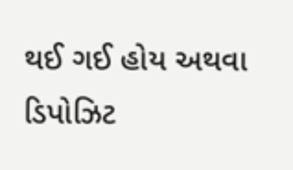થઈ ગઈ હોય અથવા ડિપોઝિટ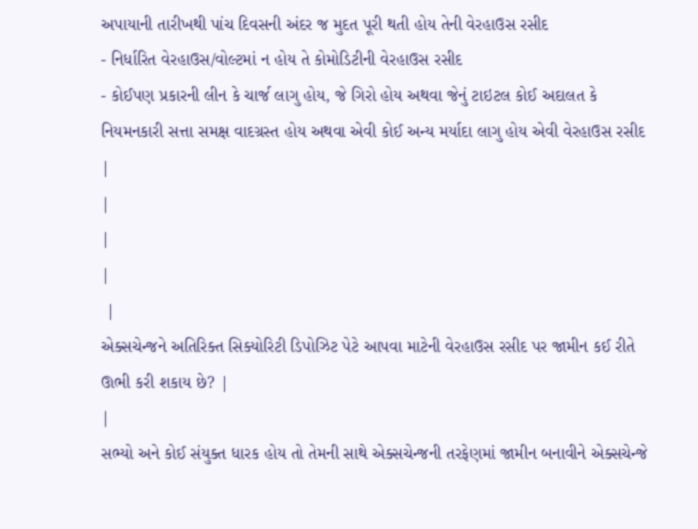અપાયાની તારીખથી પાંચ દિવસની અંદર જ મુદત પૂરી થતી હોય તેની વેરહાઉસ રસીદ
- નિર્ધારિત વેરહાઉસ/વોલ્ટમાં ન હોય તે કોમોડિટીની વેરહાઉસ રસીદ
- કોઈપણ પ્રકારની લીન કે ચાર્જ લાગુ હોય, જે ગિરો હોય અથવા જેનું ટાઇટલ કોઈ અદાલત કે નિયમનકારી સત્તા સમક્ષ વાદગ્રસ્ત હોય અથવા એવી કોઈ અન્ય મર્યાદા લાગુ હોય એવી વેરહાઉસ રસીદ
|
|
|
|
 |
એક્સચેન્જને અતિરિક્ત સિક્યોરિટી ડિપોઝિટ પેટે આપવા માટેની વેરહાઉસ રસીદ પર જામીન કઈ રીતે ઊભી કરી શકાય છે? |
|
સભ્યો અને કોઈ સંયુક્ત ધારક હોય તો તેમની સાથે એક્સચેન્જની તરફેણમાં જામીન બનાવીને એક્સચેન્જે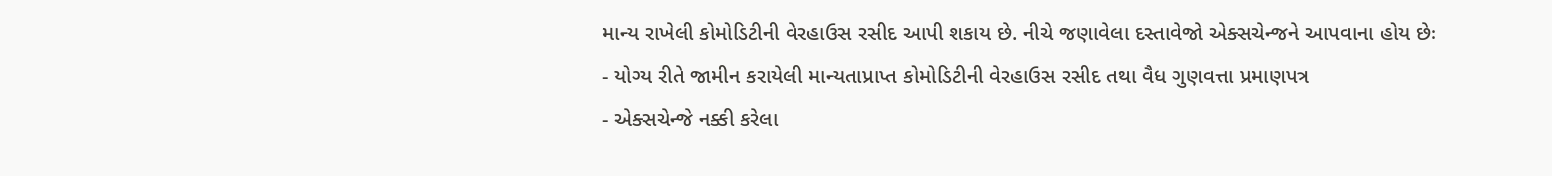માન્ય રાખેલી કોમોડિટીની વેરહાઉસ રસીદ આપી શકાય છે. નીચે જણાવેલા દસ્તાવેજો એક્સચેન્જને આપવાના હોય છેઃ
- યોગ્ય રીતે જામીન કરાયેલી માન્યતાપ્રાપ્ત કોમોડિટીની વેરહાઉસ રસીદ તથા વૈધ ગુણવત્તા પ્રમાણપત્ર
- એક્સચેન્જે નક્કી કરેલા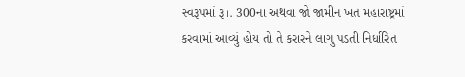સ્વરૂપમાં રૂ।. 300ના અથવા જો જામીન ખત મહારાષ્ટ્રમાં કરવામાં આવ્યું હોય તો તે કરારને લાગુ પડતી નિર્ધારિત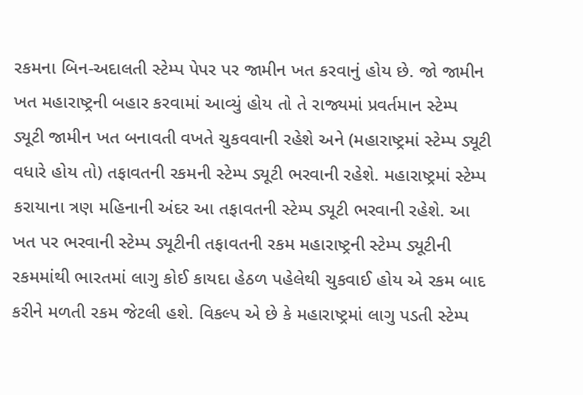રકમના બિન-અદાલતી સ્ટેમ્પ પેપર પર જામીન ખત કરવાનું હોય છે. જો જામીન ખત મહારાષ્ટ્રની બહાર કરવામાં આવ્યું હોય તો તે રાજ્યમાં પ્રવર્તમાન સ્ટેમ્પ ડ્યૂટી જામીન ખત બનાવતી વખતે ચુકવવાની રહેશે અને (મહારાષ્ટ્રમાં સ્ટેમ્પ ડ્યૂટી વધારે હોય તો) તફાવતની રકમની સ્ટેમ્પ ડ્યૂટી ભરવાની રહેશે. મહારાષ્ટ્રમાં સ્ટેમ્પ કરાયાના ત્રણ મહિનાની અંદર આ તફાવતની સ્ટેમ્પ ડ્યૂટી ભરવાની રહેશે. આ ખત પર ભરવાની સ્ટેમ્પ ડ્યૂટીની તફાવતની રકમ મહારાષ્ટ્રની સ્ટેમ્પ ડ્યૂટીની રકમમાંથી ભારતમાં લાગુ કોઈ કાયદા હેઠળ પહેલેથી ચુકવાઈ હોય એ રકમ બાદ કરીને મળતી રકમ જેટલી હશે. વિકલ્પ એ છે કે મહારાષ્ટ્રમાં લાગુ પડતી સ્ટેમ્પ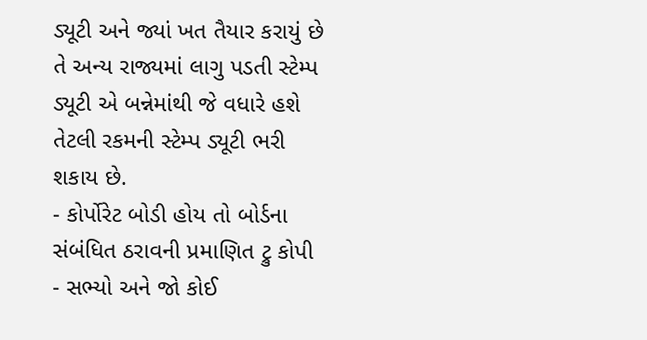ડ્યૂટી અને જ્યાં ખત તૈયાર કરાયું છે તે અન્ય રાજ્યમાં લાગુ પડતી સ્ટેમ્પ ડ્યૂટી એ બન્નેમાંથી જે વધારે હશે તેટલી રકમની સ્ટેમ્પ ડ્યૂટી ભરી શકાય છે.
- કોર્પોરેટ બોડી હોય તો બોર્ડના સંબંધિત ઠરાવની પ્રમાણિત ટ્રુ કોપી
- સભ્યો અને જો કોઈ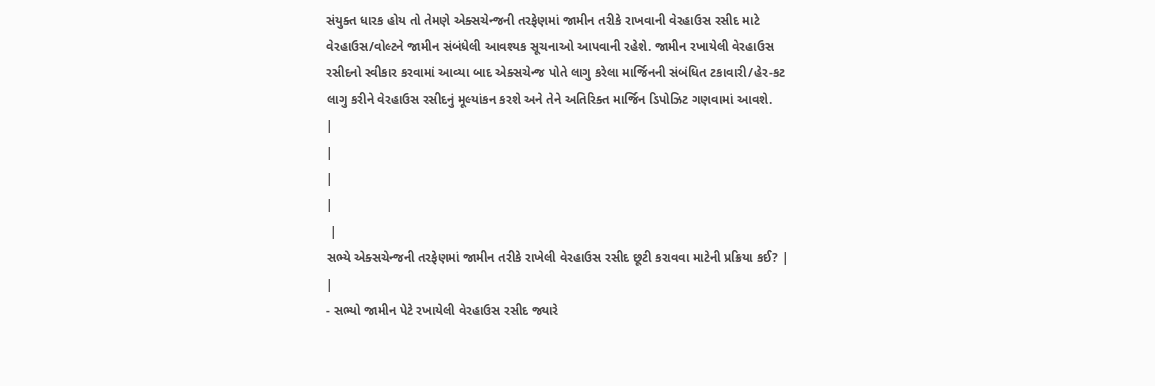સંયુક્ત ધારક હોય તો તેમણે એક્સચેન્જની તરફેણમાં જામીન તરીકે રાખવાની વેરહાઉસ રસીદ માટે વેરહાઉસ/વોલ્ટને જામીન સંબંધેલી આવશ્યક સૂચનાઓ આપવાની રહેશે. જામીન રખાયેલી વેરહાઉસ રસીદનો સ્વીકાર કરવામાં આવ્યા બાદ એક્સચેન્જ પોતે લાગુ કરેલા માર્જિનની સંબંધિત ટકાવારી/હેર-કટ લાગુ કરીને વેરહાઉસ રસીદનું મૂલ્યાંકન કરશે અને તેને અતિરિક્ત માર્જિન ડિપોઝિટ ગણવામાં આવશે.
|
|
|
|
 |
સભ્યે એક્સચેન્જની તરફેણમાં જામીન તરીકે રાખેલી વેરહાઉસ રસીદ છૂટી કરાવવા માટેની પ્રક્રિયા કઈ? |
|
- સભ્યો જામીન પેટે રખાયેલી વેરહાઉસ રસીદ જ્યારે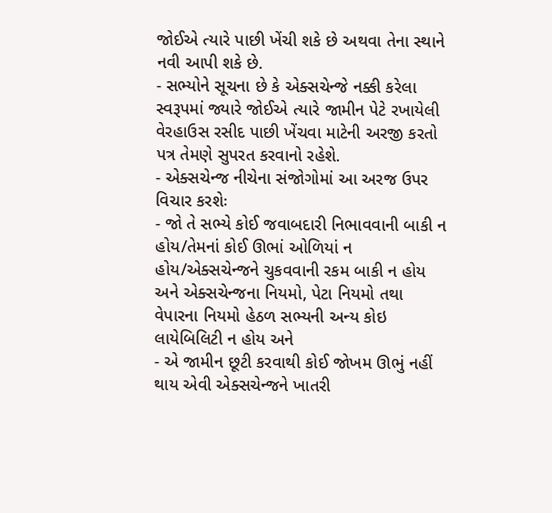જોઈએ ત્યારે પાછી ખેંચી શકે છે અથવા તેના સ્થાને નવી આપી શકે છે.
- સભ્યોને સૂચના છે કે એક્સચેન્જે નક્કી કરેલા સ્વરૂપમાં જ્યારે જોઈએ ત્યારે જામીન પેટે રખાયેલી વેરહાઉસ રસીદ પાછી ખેંચવા માટેની અરજી કરતો પત્ર તેમણે સુપરત કરવાનો રહેશે.
- એક્સચેન્જ નીચેના સંજોગોમાં આ અરજ ઉપર વિચાર કરશેઃ
- જો તે સભ્યે કોઈ જવાબદારી નિભાવવાની બાકી ન હોય/તેમનાં કોઈ ઊભાં ઓળિયાં ન હોય/એક્સચેન્જને ચુકવવાની રકમ બાકી ન હોય અને એક્સચેન્જના નિયમો, પેટા નિયમો તથા વેપારના નિયમો હેઠળ સભ્યની અન્ય કોઇ લાયેબિલિટી ન હોય અને
- એ જામીન છૂટી કરવાથી કોઈ જોખમ ઊભું નહીં થાય એવી એક્સચેન્જને ખાતરી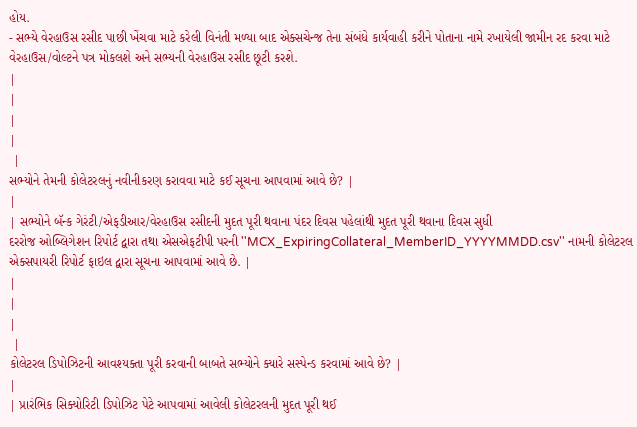હોય.
- સભ્યે વેરહાઉસ રસીદ પાછી ખેંચવા માટે કરેલી વિનંતી મળ્યા બાદ એક્સચેન્જ તેના સંબંધે કાર્યવાહી કરીને પોતાના નામે રખાયેલી જામીન રદ કરવા માટે વેરહાઉસ/વોલ્ટને પત્ર મોકલશે અને સભ્યની વેરહાઉસ રસીદ છૂટી કરશે.
|
|
|
|
 |
સભ્યોને તેમની કોલેટરલનું નવીનીકરણ કરાવવા માટે કઈ સૂચના આપવામાં આવે છે? |
|
| સભ્યોને બૅન્ક ગેરંટી/એફડીઆર/વેરહાઉસ રસીદની મુદત પૂરી થવાના પંદર દિવસ પહેલાંથી મુદત પૂરી થવાના દિવસ સુધી
દરરોજ ઓબ્લિગેશન રિપોર્ટ દ્વારા તથા એસએફટીપી પરની ''MCX_ExpiringCollateral_MemberID_YYYYMMDD.csv'' નામની કોલેટરલ એક્સપાયરી રિપોર્ટ ફાઇલ દ્વારા સૂચના આપવામાં આવે છે. |
|
|
|
 |
કોલેટરલ ડિપોઝિટની આવશ્યક્તા પૂરી કરવાની બાબતે સભ્યોને ક્યારે સસ્પેન્ડ કરવામાં આવે છે? |
|
| પ્રારંભિક સિક્યોરિટી ડિપોઝિટ પેટે આપવામાં આવેલી કોલેટરલની મુદત પૂરી થઈ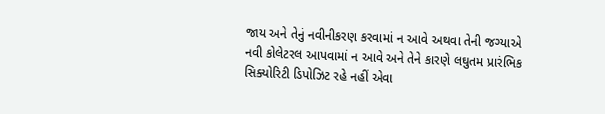જાય અને તેનું નવીનીકરણ કરવામાં ન આવે અથવા તેની જગ્યાએ નવી કોલેટરલ આપવામાં ન આવે અને તેને કારણે લઘુતમ પ્રારંભિક સિક્યોરિટી ડિપોઝિટ રહે નહીં એવા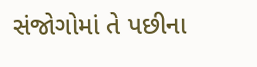સંજોગોમાં તે પછીના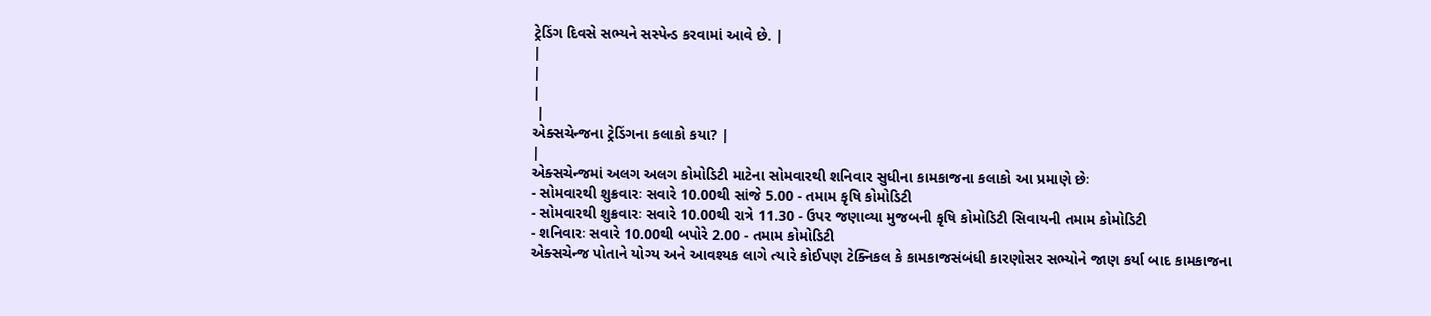ટ્રેડિંગ દિવસે સભ્યને સસ્પેન્ડ કરવામાં આવે છે. |
|
|
|
 |
એક્સચેન્જના ટ્રેડિંગના કલાકો કયા? |
|
એક્સચેન્જમાં અલગ અલગ કોમોડિટી માટેના સોમવારથી શનિવાર સુધીના કામકાજના કલાકો આ પ્રમાણે છેઃ
- સોમવારથી શુક્રવારઃ સવારે 10.00થી સાંજે 5.00 - તમામ કૃષિ કોમોડિટી
- સોમવારથી શુક્રવારઃ સવારે 10.00થી રાત્રે 11.30 - ઉપર જણાવ્યા મુજબની કૃષિ કોમોડિટી સિવાયની તમામ કોમોડિટી
- શનિવારઃ સવારે 10.00થી બપોરે 2.00 - તમામ કોમોડિટી
એક્સચેન્જ પોતાને યોગ્ય અને આવશ્યક લાગે ત્યારે કોઈપણ ટેક્નિકલ કે કામકાજસંબંધી કારણોસર સભ્યોને જાણ કર્યા બાદ કામકાજના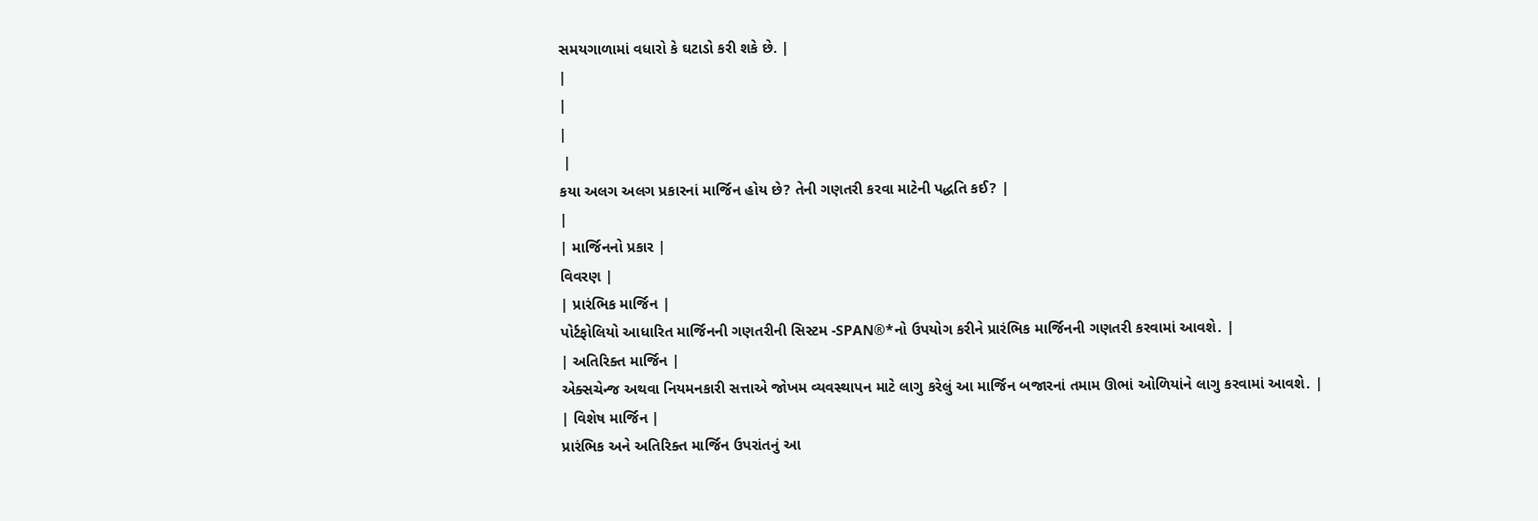સમયગાળામાં વધારો કે ઘટાડો કરી શકે છે. |
|
|
|
 |
કયા અલગ અલગ પ્રકારનાં માર્જિન હોય છે? તેની ગણતરી કરવા માટેની પદ્ધતિ કઈ? |
|
| માર્જિનનો પ્રકાર |
વિવરણ |
| પ્રારંભિક માર્જિન |
પોર્ટફોલિયો આધારિત માર્જિનની ગણતરીની સિસ્ટમ -SPAN®*નો ઉપયોગ કરીને પ્રારંભિક માર્જિનની ગણતરી કરવામાં આવશે. |
| અતિરિક્ત માર્જિન |
એક્સચેન્જ અથવા નિયમનકારી સત્તાએ જોખમ વ્યવસ્થાપન માટે લાગુ કરેલું આ માર્જિન બજારનાં તમામ ઊભાં ઓળિયાંને લાગુ કરવામાં આવશે. |
| વિશેષ માર્જિન |
પ્રારંભિક અને અતિરિક્ત માર્જિન ઉપરાંતનું આ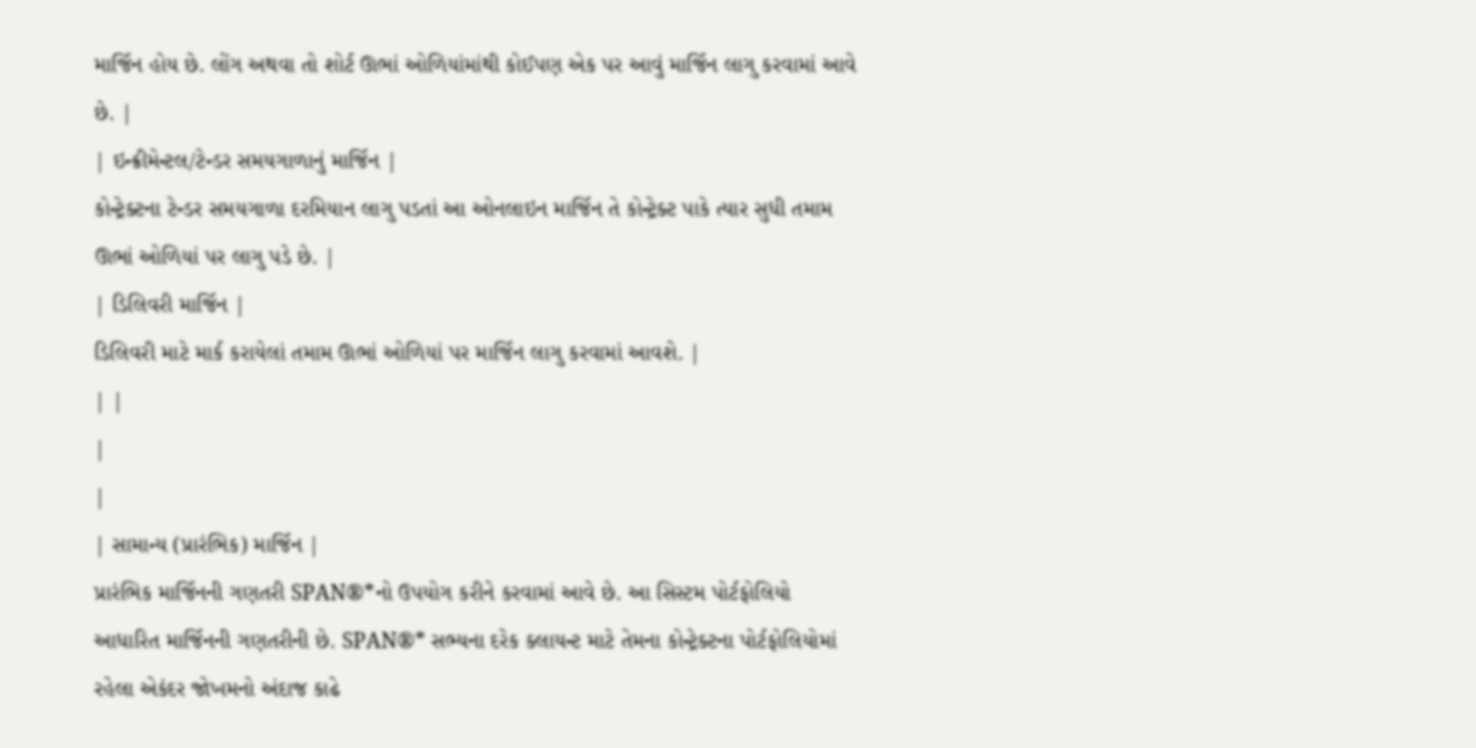માર્જિન હોય છે. લોંગ અથવા તો શોર્ટ ઊભાં ઓળિયાંમાંથી કોઈપણ એક પર આવું માર્જિન લાગુ કરવામાં આવે છે. |
| ઇન્ક્રીમેન્ટલ/ટેન્ડર સમયગાળાનું માર્જિન |
કોન્ટ્રેક્ટના ટેન્ડર સમયગાળા દરમિયાન લાગુ પડતાં આ ઓનલાઇન માર્જિન તે કોન્ટ્રેક્ટ પાકે ત્યાર સુધી તમામ ઊભાં ઓળિયાં પર લાગુ પડે છે. |
| ડિલિવરી માર્જિન |
ડિલિવરી માટે માર્ક કરાયેલાં તમામ ઊભાં ઓળિયાં પર માર્જિન લાગુ કરવામાં આવશે. |
| |
|
|
| સામાન્ય (પ્રારંભિક) માર્જિન |
પ્રારંભિક માર્જિનની ગણતરી SPAN®*નો ઉપયોગ કરીને કરવામાં આવે છે. આ સિસ્ટમ પોર્ટફોલિયો આધારિત માર્જિનની ગણતરીની છે. SPAN®* સભ્યના દરેક ક્લાયન્ટ માટે તેમના કોન્ટ્રેક્ટના પોર્ટફોલિયોમાં રહેલા એકંદર જોખમનો અંદાજ કાઢે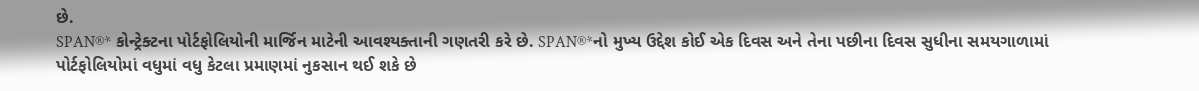છે.
SPAN®* કોન્ટ્રેક્ટના પોર્ટફોલિયોની માર્જિન માટેની આવશ્યક્તાની ગણતરી કરે છે. SPAN®*નો મુખ્ય ઉદ્દેશ કોઈ એક દિવસ અને તેના પછીના દિવસ સુધીના સમયગાળામાં પોર્ટફોલિયોમાં વધુમાં વધુ કેટલા પ્રમાણમાં નુકસાન થઈ શકે છે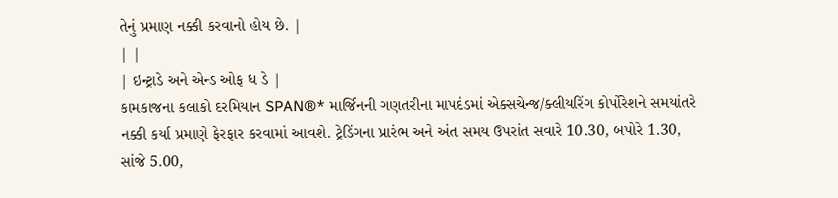તેનું પ્રમાણ નક્કી કરવાનો હોય છે. |
| |
| ઇન્ટ્રાડે અને એન્ડ ઓફ ધ ડે |
કામકાજના કલાકો દરમિયાન SPAN®* માર્જિનની ગણતરીના માપદંડમાં એક્સચેન્જ/ક્લીયરિંગ કોર્પોરેશને સમયાંતરે નક્કી કર્યા પ્રમાણે ફેરફાર કરવામાં આવશે. ટ્રેડિંગના પ્રારંભ અને અંત સમય ઉપરાંત સવારે 10.30, બપોરે 1.30, સાંજે 5.00,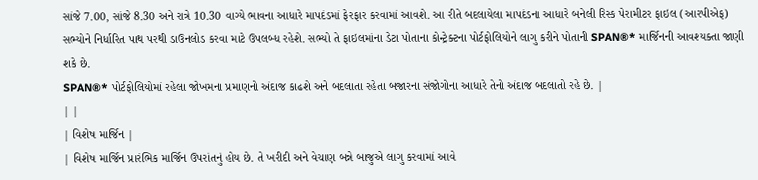સાંજે 7.00, સાંજે 8.30 અને રાત્રે 10.30 વાગ્યે ભાવના આધારે માપદંડમાં ફેરફાર કરવામાં આવશે. આ રીતે બદલાયેલા માપદંડના આધારે બનેલી રિસ્ક પેરામીટર ફાઇલ (આરપીએફ) સભ્યોને નિર્ધારિત પાથ પરથી ડાઉનલોડ કરવા માટે ઉપલબ્ધ રહેશે. સભ્યો તે ફાઇલમાંના ડેટા પોતાના કોન્ટ્રેક્ટના પોર્ટફોલિયોને લાગુ કરીને પોતાની SPAN®* માર્જિનની આવશ્યક્તા જાણી શકે છે.
SPAN®* પોર્ટફોલિયોમાં રહેલા જોખમના પ્રમાણનો અંદાજ કાઢશે અને બદલાતા રહેતા બજારના સંજોગોના આધારે તેનો અંદાજ બદલાતો રહે છે. |
| |
| વિશેષ માર્જિન |
| વિશેષ માર્જિન પ્રારંભિક માર્જિન ઉપરાંતનું હોય છે. તે ખરીદી અને વેચાણ બન્ને બાજુએ લાગુ કરવામાં આવે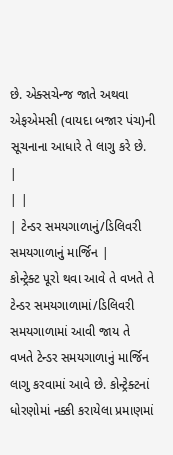છે. એક્સચેન્જ જાતે અથવા એફએમસી (વાયદા બજાર પંચ)ની સૂચનાના આધારે તે લાગુ કરે છે. |
| |
| ટેન્ડર સમયગાળાનું/ડિલિવરી સમયગાળાનું માર્જિન |
કોન્ટ્રેક્ટ પૂરો થવા આવે તે વખતે તે ટેન્ડર સમયગાળામાં/ડિલિવરી સમયગાળામાં આવી જાય તે વખતે ટેન્ડર સમયગાળાનું માર્જિન લાગુ કરવામાં આવે છે. કોન્ટ્રેક્ટનાં ધોરણોમાં નક્કી કરાયેલા પ્રમાણમાં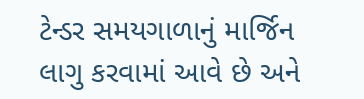ટેન્ડર સમયગાળાનું માર્જિન લાગુ કરવામાં આવે છે અને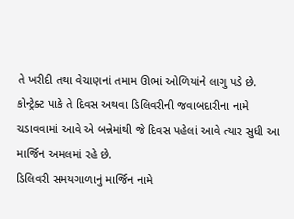તે ખરીદી તથા વેચાણનાં તમામ ઊભાં ઓળિયાંને લાગુ પડે છે. કોન્ટ્રેક્ટ પાકે તે દિવસ અથવા ડિલિવરીની જવાબદારીના નામે ચડાવવામાં આવે એ બન્નેમાંથી જે દિવસ પહેલાં આવે ત્યાર સુધી આ માર્જિન અમલમાં રહે છે.
ડિલિવરી સમયગાળાનું માર્જિન નામે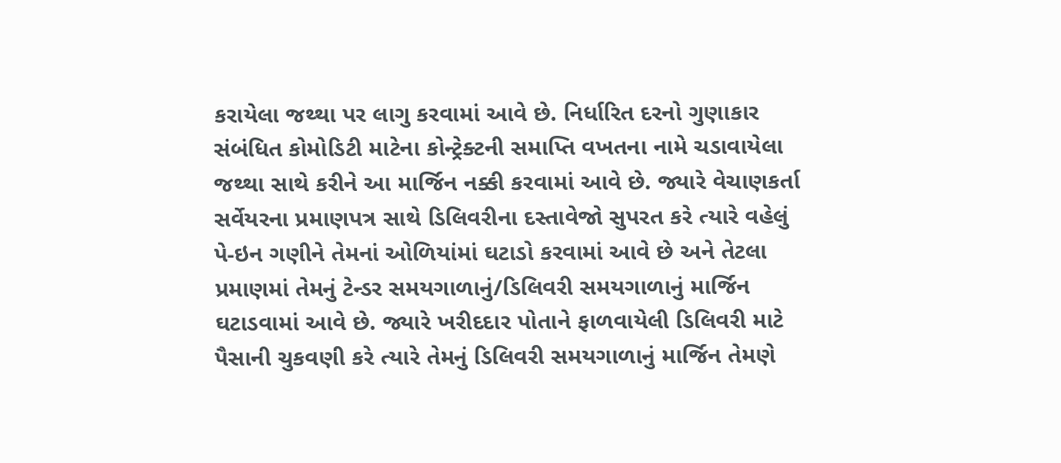કરાયેલા જથ્થા પર લાગુ કરવામાં આવે છે. નિર્ધારિત દરનો ગુણાકાર સંબંધિત કોમોડિટી માટેના કોન્ટ્રેક્ટની સમાપ્તિ વખતના નામે ચડાવાયેલા જથ્થા સાથે કરીને આ માર્જિન નક્કી કરવામાં આવે છે. જ્યારે વેચાણકર્તા સર્વેયરના પ્રમાણપત્ર સાથે ડિલિવરીના દસ્તાવેજો સુપરત કરે ત્યારે વહેલું પે-ઇન ગણીને તેમનાં ઓળિયાંમાં ઘટાડો કરવામાં આવે છે અને તેટલા પ્રમાણમાં તેમનું ટેન્ડર સમયગાળાનું/ડિલિવરી સમયગાળાનું માર્જિન ઘટાડવામાં આવે છે. જ્યારે ખરીદદાર પોતાને ફાળવાયેલી ડિલિવરી માટે પૈસાની ચુકવણી કરે ત્યારે તેમનું ડિલિવરી સમયગાળાનું માર્જિન તેમણે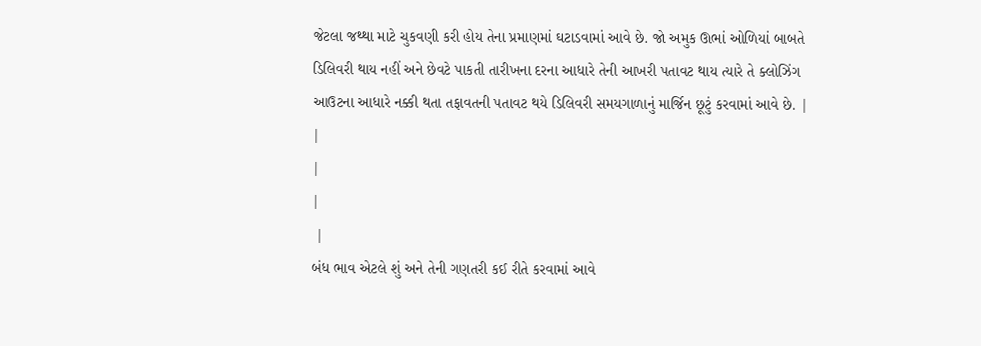જેટલા જથ્થા માટે ચુકવણી કરી હોય તેના પ્રમાણમાં ઘટાડવામાં આવે છે. જો અમુક ઊભાં ઓળિયાં બાબતે ડિલિવરી થાય નહીં અને છેવટે પાકતી તારીખના દરના આધારે તેની આખરી પતાવટ થાય ત્યારે તે ક્લોઝિંગ આઉટના આધારે નક્કી થતા તફાવતની પતાવટ થયે ડિલિવરી સમયગાળાનું માર્જિન છૂટું કરવામાં આવે છે. |
|
|
|
 |
બંધ ભાવ એટલે શું અને તેની ગણતરી કઈ રીતે કરવામાં આવે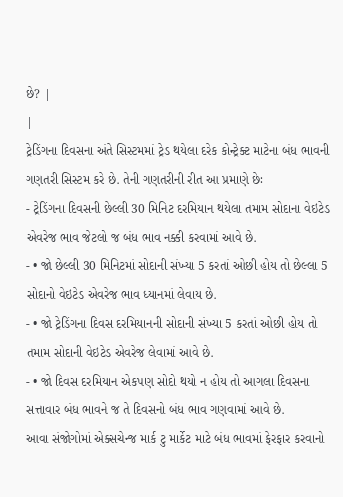છે? |
|
ટ્રેડિંગના દિવસના અંતે સિસ્ટમમાં ટ્રેડ થયેલા દરેક કોન્ટ્રેક્ટ માટેના બંધ ભાવની ગણતરી સિસ્ટમ કરે છે. તેની ગણતરીની રીત આ પ્રમાણે છેઃ
- ટ્રેડિંગના દિવસની છેલ્લી 30 મિનિટ દરમિયાન થયેલા તમામ સોદાના વેઇટેડ એવરેજ ભાવ જેટલો જ બંધ ભાવ નક્કી કરવામાં આવે છે.
- • જો છેલ્લી 30 મિનિટમાં સોદાની સંખ્યા 5 કરતાં ઓછી હોય તો છેલ્લા 5 સોદાનો વેઇટેડ એવરેજ ભાવ ધ્યાનમાં લેવાય છે.
- • જો ટ્રેડિંગના દિવસ દરમિયાનની સોદાની સંખ્યા 5 કરતાં ઓછી હોય તો તમામ સોદાની વેઇટેડ એવરેજ લેવામાં આવે છે.
- • જો દિવસ દરમિયાન એકપણ સોદો થયો ન હોય તો આગલા દિવસના સત્તાવાર બંધ ભાવને જ તે દિવસનો બંધ ભાવ ગણવામાં આવે છે.
આવા સંજોગોમાં એક્સચેન્જ માર્ક ટુ માર્કેટ માટે બંધ ભાવમાં ફેરફાર કરવાનો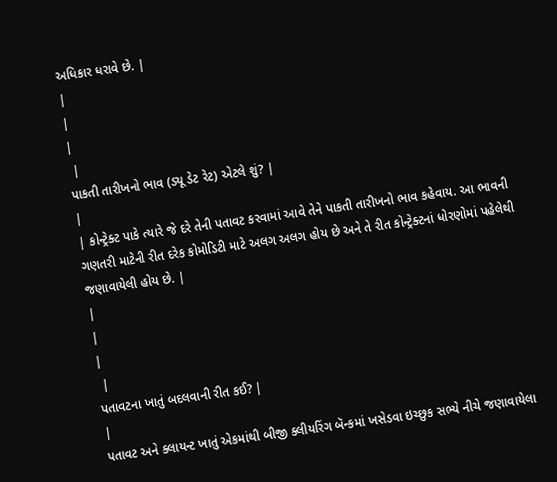અધિકાર ધરાવે છે. |
|
|
|
 |
પાકતી તારીખનો ભાવ (ડ્યૂ ડેટ રેટ) એટલે શું? |
|
| કોન્ટ્રેક્ટ પાકે ત્યારે જે દરે તેની પતાવટ કરવામાં આવે તેને પાકતી તારીખનો ભાવ કહેવાય. આ ભાવની ગણતરી માટેની રીત દરેક કોમોડિટી માટે અલગ અલગ હોય છે અને તે રીત કોન્ટ્રેક્ટનાં ધોરણોમાં પહેલેથી જણાવાયેલી હોય છે. |
|
|
|
 |
પતાવટના ખાતું બદલવાની રીત કઈ? |
|
પતાવટ અને ક્લાયન્ટ ખાતું એકમાંથી બીજી ક્લીયરિંગ બૅન્કમાં ખસેડવા ઇચ્છુક સભ્યે નીચે જણાવાયેલા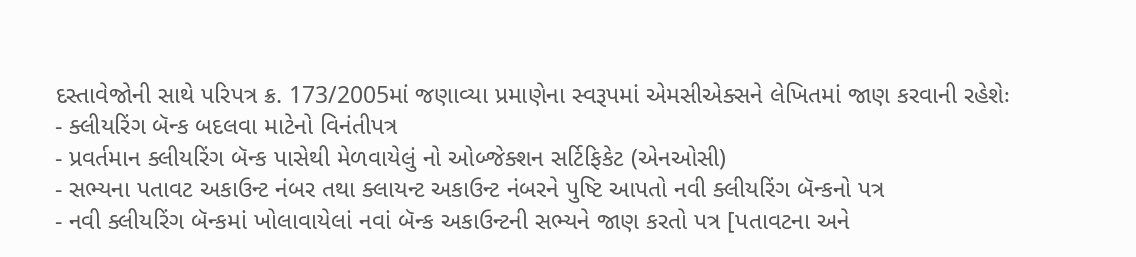દસ્તાવેજોની સાથે પરિપત્ર ક્ર. 173/2005માં જણાવ્યા પ્રમાણેના સ્વરૂપમાં એમસીએક્સને લેખિતમાં જાણ કરવાની રહેશેઃ
- ક્લીયરિંગ બૅન્ક બદલવા માટેનો વિનંતીપત્ર
- પ્રવર્તમાન ક્લીયરિંગ બૅન્ક પાસેથી મેળવાયેલું નો ઓબ્જેક્શન સર્ટિફિકેટ (એનઓસી)
- સભ્યના પતાવટ અકાઉન્ટ નંબર તથા ક્લાયન્ટ અકાઉન્ટ નંબરને પુષ્ટિ આપતો નવી ક્લીયરિંગ બૅન્કનો પત્ર
- નવી ક્લીયરિંગ બૅન્કમાં ખોલાવાયેલાં નવાં બૅન્ક અકાઉન્ટની સભ્યને જાણ કરતો પત્ર [પતાવટના અને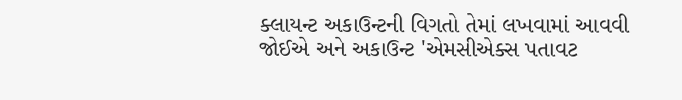ક્લાયન્ટ અકાઉન્ટની વિગતો તેમાં લખવામાં આવવી જોઈએ અને અકાઉન્ટ 'એમસીએક્સ પતાવટ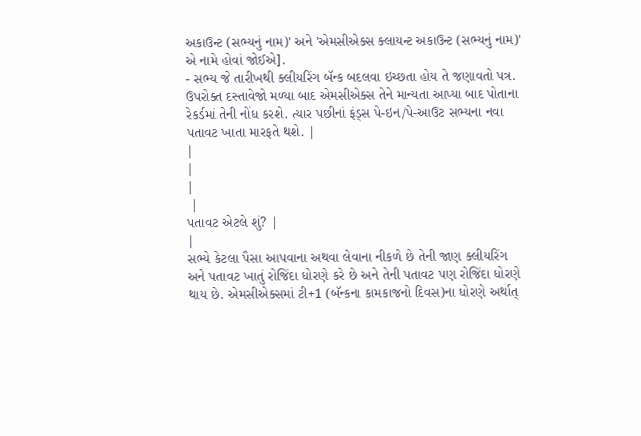અકાઉન્ટ (સભ્યનું નામ)' અને 'એમસીએક્સ ક્લાયન્ટ અકાઉન્ટ (સભ્યનું નામ)' એ નામે હોવાં જોઈએ].
- સભ્ય જે તારીખથી ક્લીયરિંગ બૅન્ક બદલવા ઇચ્છતા હોય તે જણાવતો પત્ર.
ઉપરોક્ત દસ્તાવેજો મળ્યા બાદ એમસીએક્સ તેને માન્યતા આપ્યા બાદ પોતાના રેકર્ડમાં તેની નોંધ કરશે. ત્યાર પછીનાં ફંડ્સ પે-ઇન/પે-આઉટ સભ્યના નવા પતાવટ ખાતા મારફતે થશે. |
|
|
|
 |
પતાવટ એટલે શું? |
|
સભ્યે કેટલા પૈસા આપવાના અથવા લેવાના નીકળે છે તેની જાણ ક્લીયરિંગ અને પતાવટ ખાતું રોજિંદા ધોરણે કરે છે અને તેની પતાવટ પણ રોજિંદા ધોરણે થાય છે. એમસીએક્સમાં ટી+1 (બૅન્કના કામકાજનો દિવસ)ના ધોરણે અર્થાત્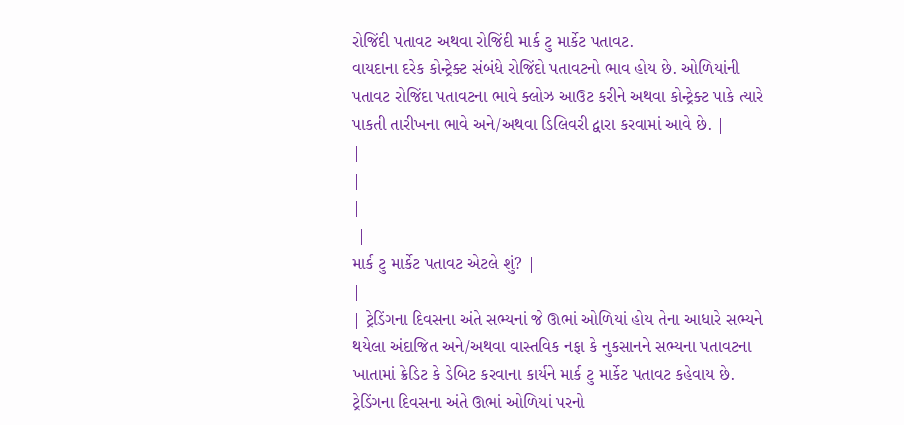રોજિંદી પતાવટ અથવા રોજિંદી માર્ક ટુ માર્કેટ પતાવટ.
વાયદાના દરેક કોન્ટ્રેક્ટ સંબંધે રોજિંદો પતાવટનો ભાવ હોય છે. ઓળિયાંની પતાવટ રોજિંદા પતાવટના ભાવે ક્લોઝ આઉટ કરીને અથવા કોન્ટ્રેક્ટ પાકે ત્યારે પાકતી તારીખના ભાવે અને/અથવા ડિલિવરી દ્વારા કરવામાં આવે છે. |
|
|
|
 |
માર્ક ટુ માર્કેટ પતાવટ એટલે શું? |
|
| ટ્રેડિંગના દિવસના અંતે સભ્યનાં જે ઊભાં ઓળિયાં હોય તેના આધારે સભ્યને થયેલા અંદાજિત અને/અથવા વાસ્તવિક નફા કે નુકસાનને સભ્યના પતાવટના ખાતામાં ક્રેડિટ કે ડેબિટ કરવાના કાર્યને માર્ક ટુ માર્કેટ પતાવટ કહેવાય છે. ટ્રેડિંગના દિવસના અંતે ઊભાં ઓળિયાં પરનો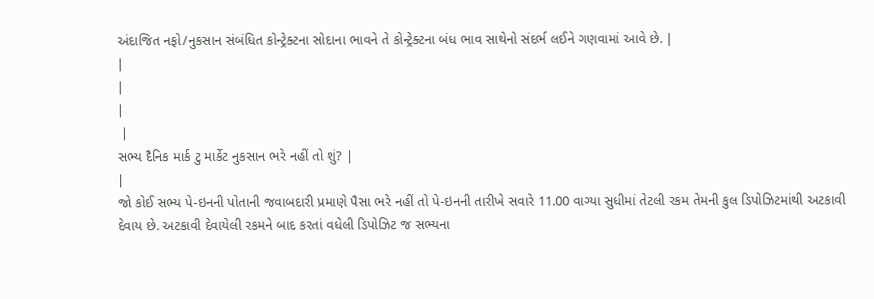અંદાજિત નફો/નુકસાન સંબંધિત કોન્ટ્રેક્ટના સોદાના ભાવને તે કોન્ટ્રેક્ટના બંધ ભાવ સાથેનો સંદર્ભ લઈને ગણવામાં આવે છે. |
|
|
|
 |
સભ્ય દૈનિક માર્ક ટુ માર્કેટ નુકસાન ભરે નહીં તો શું? |
|
જો કોઈ સભ્ય પે-ઇનની પોતાની જવાબદારી પ્રમાણે પૈસા ભરે નહીં તો પે-ઇનની તારીખે સવારે 11.00 વાગ્યા સુધીમાં તેટલી રકમ તેમની કુલ ડિપોઝિટમાંથી અટકાવી દેવાય છે. અટકાવી દેવાયેલી રકમને બાદ કરતાં વધેલી ડિપોઝિટ જ સભ્યના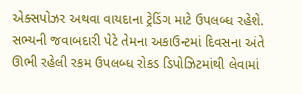એક્સપોઝર અથવા વાયદાના ટ્રેડિંગ માટે ઉપલબ્ધ રહેશે.
સભ્યની જવાબદારી પેટે તેમના અકાઉન્ટમાં દિવસના અંતે ઊભી રહેલી રકમ ઉપલબ્ધ રોકડ ડિપોઝિટમાંથી લેવામાં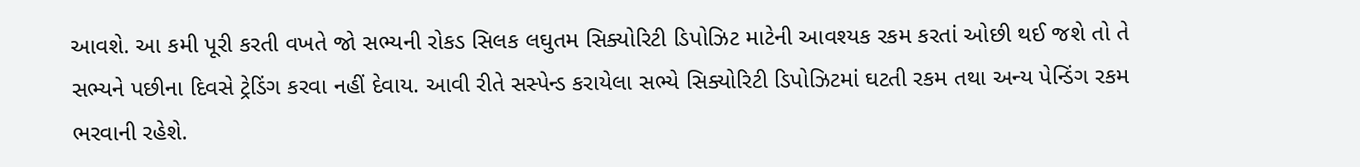આવશે. આ કમી પૂરી કરતી વખતે જો સભ્યની રોકડ સિલક લઘુતમ સિક્યોરિટી ડિપોઝિટ માટેની આવશ્યક રકમ કરતાં ઓછી થઈ જશે તો તે સભ્યને પછીના દિવસે ટ્રેડિંગ કરવા નહીં દેવાય. આવી રીતે સસ્પેન્ડ કરાયેલા સભ્યે સિક્યોરિટી ડિપોઝિટમાં ઘટતી રકમ તથા અન્ય પેન્ડિંગ રકમ ભરવાની રહેશે.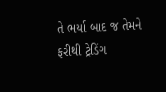તે ભર્યા બાદ જ તેમને ફરીથી ટ્રેડિંગ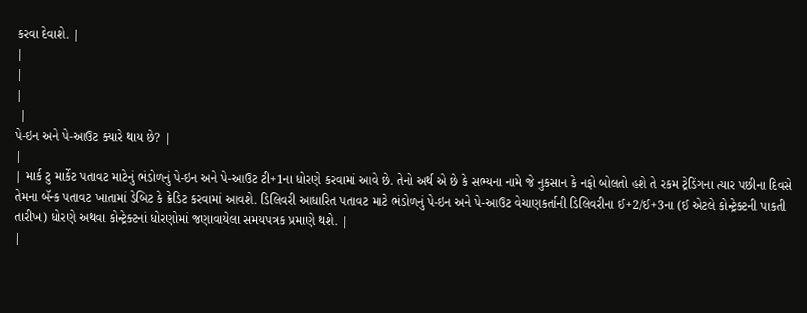કરવા દેવાશે. |
|
|
|
 |
પે-ઇન અને પે-આઉટ ક્યારે થાય છે? |
|
| માર્ક ટુ માર્કેટ પતાવટ માટેનું ભંડોળનું પે-ઇન અને પે-આઉટ ટી+1ના ધોરણે કરવામાં આવે છે. તેનો અર્થ એ છે કે સભ્યના નામે જે નુકસાન કે નફો બોલતો હશે તે રકમ ટ્રેડિંગના ત્યાર પછીના દિવસે તેમના બૅન્ક પતાવટ ખાતામાં ડેબિટ કે ક્રેડિટ કરવામાં આવશે. ડિલિવરી આધારિત પતાવટ માટે ભંડોળનું પે-ઇન અને પે-આઉટ વેચાણકર્તાની ડિલિવરીના ઈ+2/ઈ+3ના (ઈ એટલે કોન્ટ્રેક્ટની પાકતી તારીખ) ધોરણે અથવા કોન્ટ્રેક્ટનાં ધોરણોમાં જણાવાયેલા સમયપત્રક પ્રમાણે થશે. |
|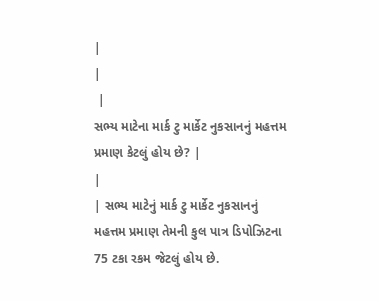|
|
 |
સભ્ય માટેના માર્ક ટુ માર્કેટ નુકસાનનું મહત્તમ પ્રમાણ કેટલું હોય છે? |
|
| સભ્ય માટેનું માર્ક ટુ માર્કેટ નુકસાનનું મહત્તમ પ્રમાણ તેમની કુલ પાત્ર ડિપોઝિટના 75 ટકા રકમ જેટલું હોય છે.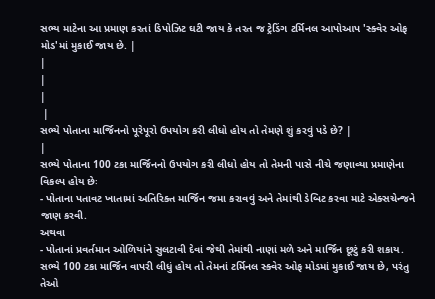સભ્ય માટેના આ પ્રમાણ કરતાં ડિપોઝિટ ઘટી જાય કે તરત જ ટ્રેડિંગ ટર્મિનલ આપોઆપ 'સ્ક્વેર ઓફ મોડ'માં મુકાઈ જાય છે. |
|
|
|
 |
સભ્યે પોતાના માર્જિનનો પૂરેપૂરો ઉપયોગ કરી લીધો હોય તો તેમણે શું કરવું પડે છે? |
|
સભ્યે પોતાના 100 ટકા માર્જિનનો ઉપયોગ કરી લીધો હોય તો તેમની પાસે નીચે જણાવ્યા પ્રમાણેના વિકલ્પ હોય છેઃ
- પોતાના પતાવટ ખાતામાં અતિરિક્ત માર્જિન જમા કરાવવું અને તેમાંથી ડેબિટ કરવા માટે એક્સચેન્જને જાણ કરવી.
અથવા
- પોતાનાં પ્રવર્તમાન ઓળિયાંને સુલટાવી દેવાં જેથી તેમાંથી નાણાં મળે અને માર્જિન છૂટું કરી શકાય. સભ્યે 100 ટકા માર્જિન વાપરી લીધું હોય તો તેમનાં ટર્મિનલ સ્ક્વેર ઓફ મોડમાં મુકાઈ જાય છે, પરંતુ તેઓ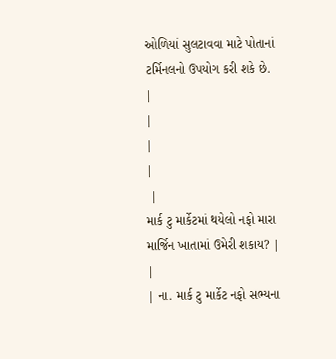ઓળિયાં સુલટાવવા માટે પોતાનાં ટર્મિનલનો ઉપયોગ કરી શકે છે.
|
|
|
|
 |
માર્ક ટુ માર્કેટમાં થયેલો નફો મારા માર્જિન ખાતામાં ઉમેરી શકાય? |
|
| ના. માર્ક ટુ માર્કેટ નફો સભ્યના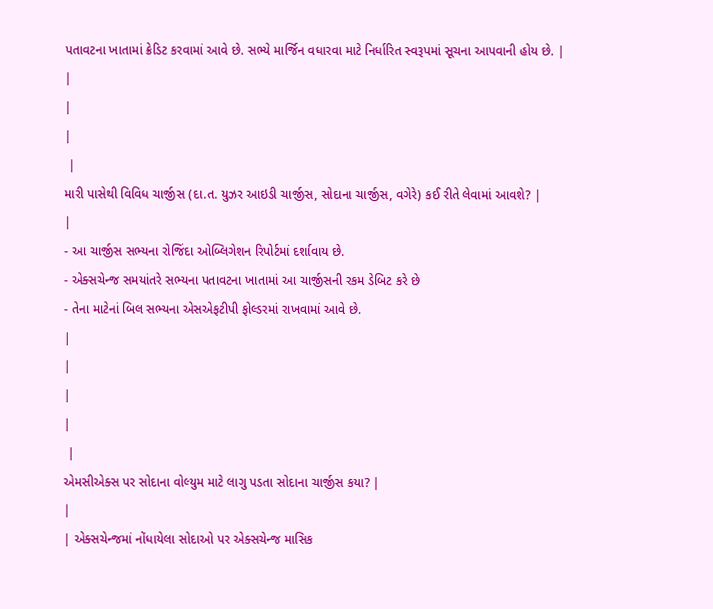પતાવટના ખાતામાં ક્રેડિટ કરવામાં આવે છે. સભ્યે માર્જિન વધારવા માટે નિર્ધારિત સ્વરૂપમાં સૂચના આપવાની હોય છે. |
|
|
|
 |
મારી પાસેથી વિવિધ ચાર્જીસ (દા.ત. યુઝર આઇડી ચાર્જીસ, સોદાના ચાર્જીસ, વગેરે) કઈ રીતે લેવામાં આવશે? |
|
- આ ચાર્જીસ સભ્યના રોજિંદા ઓબ્લિગેશન રિપોર્ટમાં દર્શાવાય છે.
- એક્સચેન્જ સમયાંતરે સભ્યના પતાવટના ખાતામાં આ ચાર્જીસની રકમ ડેબિટ કરે છે
- તેના માટેનાં બિલ સભ્યના એસએફટીપી ફોલ્ડરમાં રાખવામાં આવે છે.
|
|
|
|
 |
એમસીએક્સ પર સોદાના વોલ્યુમ માટે લાગુ પડતા સોદાના ચાર્જીસ કયા? |
|
| એક્સચેન્જમાં નોંધાયેલા સોદાઓ પર એક્સચેન્જ માસિક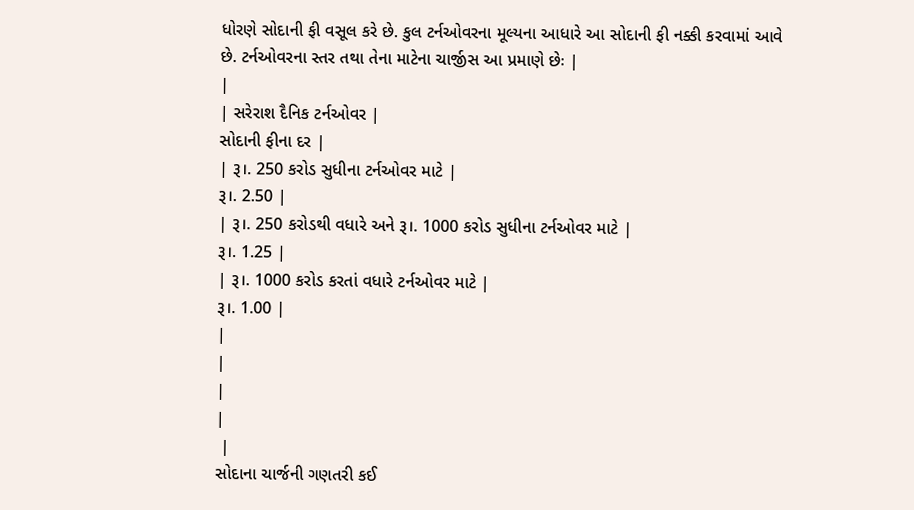ધોરણે સોદાની ફી વસૂલ કરે છે. કુલ ટર્નઓવરના મૂલ્યના આધારે આ સોદાની ફી નક્કી કરવામાં આવે છે. ટર્નઓવરના સ્તર તથા તેના માટેના ચાર્જીસ આ પ્રમાણે છેઃ |
|
| સરેરાશ દૈનિક ટર્નઓવર |
સોદાની ફીના દર |
| રૂ।. 250 કરોડ સુધીના ટર્નઓવર માટે |
રૂ।. 2.50 |
| રૂ।. 250 કરોડથી વધારે અને રૂ।. 1000 કરોડ સુધીના ટર્નઓવર માટે |
રૂ।. 1.25 |
| રૂ।. 1000 કરોડ કરતાં વધારે ટર્નઓવર માટે |
રૂ।. 1.00 |
|
|
|
|
 |
સોદાના ચાર્જની ગણતરી કઈ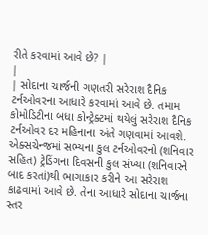રીતે કરવામાં આવે છે? |
|
| સોદાના ચાર્જની ગણતરી સરેરાશ દૈનિક ટર્નઓવરના આધારે કરવામાં આવે છે. તમામ કોમોડિટીના બધા કોન્ટ્રેક્ટમાં થયેલું સરેરાશ દૈનિક ટર્નઓવર દર મહિનાના અંતે ગણવામાં આવશે. એક્સચેન્જમાં સભ્યના કુલ ટર્નઓવરનો (શનિવાર સહિત) ટ્રેડિંગના દિવસની કુલ સંખ્યા (શનિવારને બાદ કરતાં)થી ભાગાકાર કરીને આ સરેરાશ કાઢવામાં આવે છે. તેના આધારે સોદાના ચાર્જના સ્તર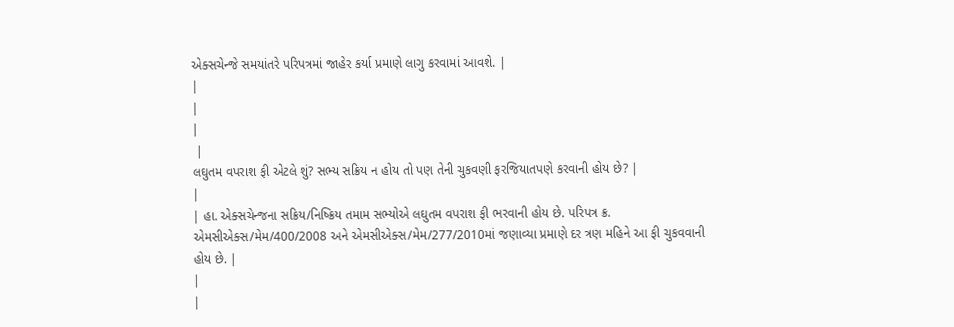એક્સચેન્જે સમયાંતરે પરિપત્રમાં જાહેર કર્યા પ્રમાણે લાગુ કરવામાં આવશે. |
|
|
|
 |
લઘુતમ વપરાશ ફી એટલે શું? સભ્ય સક્રિય ન હોય તો પણ તેની ચુકવણી ફરજિયાતપણે કરવાની હોય છે? |
|
| હા. એક્સચેન્જના સક્રિય/નિષ્ક્રિય તમામ સભ્યોએ લઘુતમ વપરાશ ફી ભરવાની હોય છે. પરિપત્ર ક્ર. એમસીએક્સ/મેમ/400/2008 અને એમસીએક્સ/મેમ/277/2010માં જણાવ્યા પ્રમાણે દર ત્રણ મહિને આ ફી ચુકવવાની હોય છે. |
|
|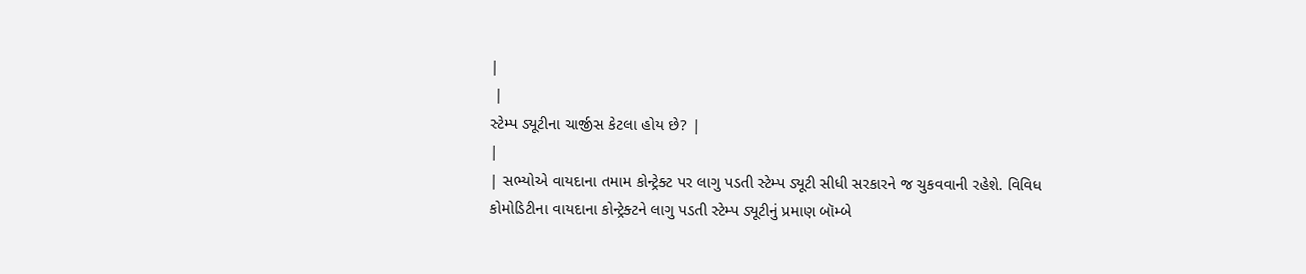|
 |
સ્ટેમ્પ ડ્યૂટીના ચાર્જીસ કેટલા હોય છે? |
|
| સભ્યોએ વાયદાના તમામ કોન્ટ્રેક્ટ પર લાગુ પડતી સ્ટેમ્પ ડ્યૂટી સીધી સરકારને જ ચુકવવાની રહેશે. વિવિધ કોમોડિટીના વાયદાના કોન્ટ્રેક્ટને લાગુ પડતી સ્ટેમ્પ ડ્યૂટીનું પ્રમાણ બૉમ્બે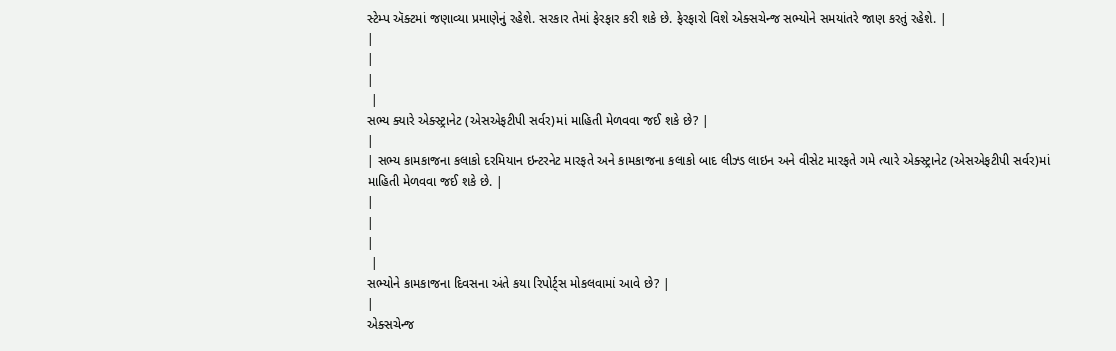સ્ટેમ્પ ઍક્ટમાં જણાવ્યા પ્રમાણેનું રહેશે. સરકાર તેમાં ફેરફાર કરી શકે છે. ફેરફારો વિશે એક્સચેન્જ સભ્યોને સમયાંતરે જાણ કરતું રહેશે. |
|
|
|
 |
સભ્ય ક્યારે એક્સ્ટ્રાનેટ (એસએફટીપી સર્વર)માં માહિતી મેળવવા જઈ શકે છે? |
|
| સભ્ય કામકાજના કલાકો દરમિયાન ઇન્ટરનેટ મારફતે અને કામકાજના કલાકો બાદ લીઝ્ડ લાઇન અને વીસેટ મારફતે ગમે ત્યારે એક્સ્ટ્રાનેટ (એસએફટીપી સર્વર)માં માહિતી મેળવવા જઈ શકે છે. |
|
|
|
 |
સભ્યોને કામકાજના દિવસના અંતે કયા રિપોર્ટ્સ મોકલવામાં આવે છે? |
|
એક્સચેન્જ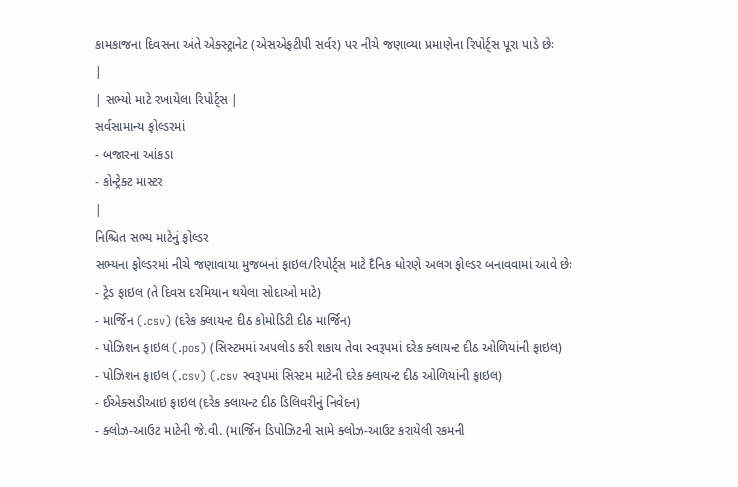કામકાજના દિવસના અંતે એક્સ્ટ્રાનેટ (એસએફટીપી સર્વર) પર નીચે જણાવ્યા પ્રમાણેના રિપોર્ટ્સ પૂરા પાડે છેઃ
|
| સભ્યો માટે રખાયેલા રિપોર્ટ્સ |
સર્વસામાન્ય ફોલ્ડરમાં
- બજારના આંકડા
- કોન્ટ્રેક્ટ માસ્ટર
|
નિશ્ચિત સભ્ય માટેનું ફોલ્ડર
સભ્યના ફોલ્ડરમાં નીચે જણાવાયા મુજબનાં ફાઇલ/રિપોર્ટ્સ માટે દૈનિક ધોરણે અલગ ફોલ્ડર બનાવવામાં આવે છેઃ
- ટ્રેડ ફાઇલ (તે દિવસ દરમિયાન થયેલા સોદાઓ માટે)
- માર્જિન (.csv) (દરેક ક્લાયન્ટ દીઠ કોમોડિટી દીઠ માર્જિન)
- પોઝિશન ફાઇલ (.pos) (સિસ્ટમમાં અપલોડ કરી શકાય તેવા સ્વરૂપમાં દરેક ક્લાયન્ટ દીઠ ઓળિયાંની ફાઇલ)
- પોઝિશન ફાઇલ (.csv) (.csv સ્વરૂપમાં સિસ્ટમ માટેની દરેક ક્લાયન્ટ દીઠ ઓળિયાંની ફાઇલ)
- ઈએક્સડીઆઇ ફાઇલ (દરેક ક્લાયન્ટ દીઠ ડિલિવરીનું નિવેદન)
- ક્લોઝ-આઉટ માટેની જે.વી. (માર્જિન ડિપોઝિટની સામે ક્લોઝ-આઉટ કરાયેલી રકમની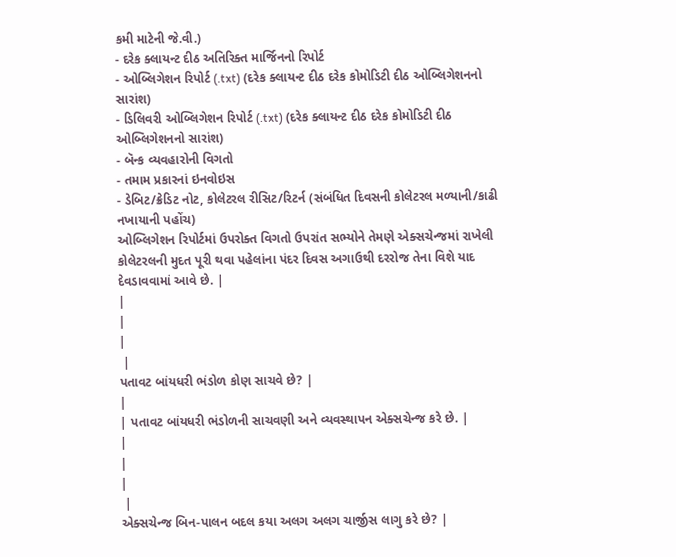કમી માટેની જે.વી.)
- દરેક ક્લાયન્ટ દીઠ અતિરિક્ત માર્જિનનો રિપોર્ટ
- ઓબ્લિગેશન રિપોર્ટ (.txt) (દરેક ક્લાયન્ટ દીઠ દરેક કોમોડિટી દીઠ ઓબ્લિગેશનનો સારાંશ)
- ડિલિવરી ઓબ્લિગેશન રિપોર્ટ (.txt) (દરેક ક્લાયન્ટ દીઠ દરેક કોમોડિટી દીઠ ઓબ્લિગેશનનો સારાંશ)
- બૅન્ક વ્યવહારોની વિગતો
- તમામ પ્રકારનાં ઇનવોઇસ
- ડેબિટ/ક્રેડિટ નોટ, કોલેટરલ રીસિટ/રિટર્ન (સંબંધિત દિવસની કોલેટરલ મળ્યાની/કાઢી નખાયાની પહોંચ)
ઓબ્લિગેશન રિપોર્ટમાં ઉપરોક્ત વિગતો ઉપરાંત સભ્યોને તેમણે એક્સચેન્જમાં રાખેલી કોલેટરલની મુદત પૂરી થવા પહેલાંના પંદર દિવસ અગાઉથી દરરોજ તેના વિશે યાદ દેવડાવવામાં આવે છે. |
|
|
|
 |
પતાવટ બાંયધરી ભંડોળ કોણ સાચવે છે? |
|
| પતાવટ બાંયધરી ભંડોળની સાચવણી અને વ્યવસ્થાપન એક્સચેન્જ કરે છે. |
|
|
|
 |
એક્સચેન્જ બિન-પાલન બદલ કયા અલગ અલગ ચાર્જીસ લાગુ કરે છે? |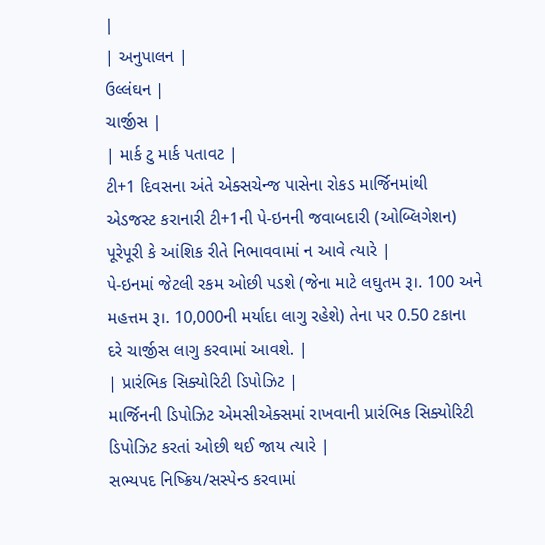|
| અનુપાલન |
ઉલ્લંઘન |
ચાર્જીસ |
| માર્ક ટુ માર્ક પતાવટ |
ટી+1 દિવસના અંતે એક્સચેન્જ પાસેના રોકડ માર્જિનમાંથી એડજસ્ટ કરાનારી ટી+1ની પે-ઇનની જવાબદારી (ઓબ્લિગેશન) પૂરેપૂરી કે આંશિક રીતે નિભાવવામાં ન આવે ત્યારે |
પે-ઇનમાં જેટલી રકમ ઓછી પડશે (જેના માટે લઘુતમ રૂ।. 100 અને મહત્તમ રૂ।. 10,000ની મર્યાદા લાગુ રહેશે) તેના પર 0.50 ટકાના દરે ચાર્જીસ લાગુ કરવામાં આવશે. |
| પ્રારંભિક સિક્યોરિટી ડિપોઝિટ |
માર્જિનની ડિપોઝિટ એમસીએક્સમાં રાખવાની પ્રારંભિક સિક્યોરિટી ડિપોઝિટ કરતાં ઓછી થઈ જાય ત્યારે |
સભ્યપદ નિષ્ક્રિય/સસ્પેન્ડ કરવામાં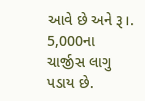આવે છે અને રૂ।. 5,000ના ચાર્જીસ લાગુ પડાય છે.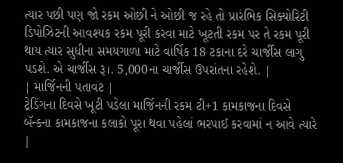ત્યાર પછી પણ જો રકમ ઓછી ને ઓછી જ રહે તો પ્રારંભિક સિક્યોરિટી ડિપોઝિટની આવશ્યક રકમ પૂરી કરવા માટે ખૂટતી રકમ પર તે રકમ પૂરી થાય ત્યાર સુધીના સમયગાળા માટે વાર્ષિક 18 ટકાના દરે ચાર્જીસ લાગુ પડશે. એ ચાર્જીસ રૂ।. 5,000ના ચાર્જીસ ઉપરાંતના રહેશે. |
| માર્જિનની પતાવટ |
ટ્રેડિંગના દિવસે ખૂટી પડેલા માર્જિનની રકમ ટી+1 કામકાજના દિવસે બૅન્કના કામકાજના કલાકો પૂરા થવા પહેલાં ભરપાઈ કરવામાં ન આવે ત્યારે |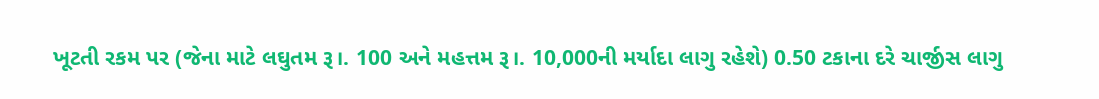ખૂટતી રકમ પર (જેના માટે લઘુતમ રૂ।. 100 અને મહત્તમ રૂ।. 10,000ની મર્યાદા લાગુ રહેશે) 0.50 ટકાના દરે ચાર્જીસ લાગુ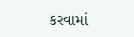કરવામાં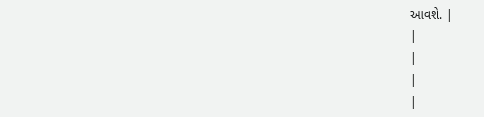આવશે. |
|
|
|
|